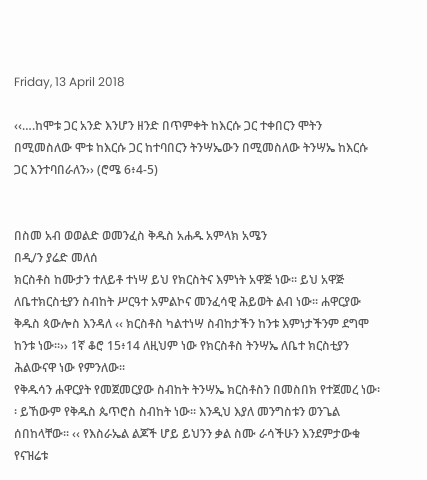Friday, 13 April 2018

‹‹….ከሞቱ ጋር አንድ እንሆን ዘንድ በጥምቀት ከእርሱ ጋር ተቀበርን ሞትን በሚመስለው ሞቱ ከእርሱ ጋር ከተባበርን ትንሣኤውን በሚመስለው ትንሣኤ ከእርሱ ጋር እንተባበራለን›› (ሮሜ 6፥4-5)


በስመ አብ ወወልድ ወመንፈስ ቅዱስ አሐዱ አምላክ አሜን
በዲ/ን ያሬድ መለሰ
ክርስቶስ ከሙታን ተለይቶ ተነሣ ይህ የክርስትና እምነት አዋጅ ነው፡፡ ይህ አዋጅ ለቤተክርስቲያን ስብከት ሥርዓተ አምልኮና መንፈሳዊ ሕይወት ልብ ነው፡፡ ሐዋርያው ቅዱስ ጳውሎስ እንዳለ ‹‹ ክርስቶስ ካልተነሣ ስብከታችን ከንቱ እምነታችንም ደግሞ ከንቱ ነው፡፡›› 1ኛ ቆሮ 15፥14 ለዚህም ነው የክርስቶስ ትንሣኤ ለቤተ ክርስቲያን ሕልውናዋ ነው የምንለው፡፡
የቅዱሳን ሐዋርያት የመጀመርያው ስብከት ትንሣኤ ክርስቶስን በመስበክ የተጀመረ ነው፡፡ ይኸውም የቅዱስ ጴጥሮስ ስብከት ነው፡፡ እንዲህ እያለ መንግስቱን ወንጌል ሰበከላቸው፡፡ ‹‹ የእስራኤል ልጆች ሆይ ይህንን ቃል ስሙ ራሳችሁን እንደምታውቁ የናዝሬቱ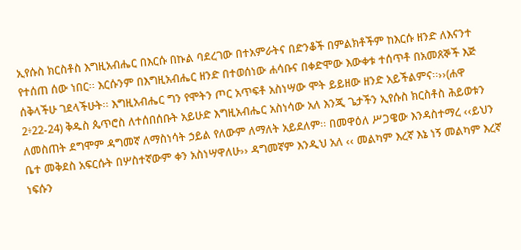ኢየሱስ ክርስቶስ እግዚአብሔር በእርሱ በኩል ባደረገው በተአምራትና በድንቆች በምልክቶችም ከእርሱ ዘንድ ለእናንተ የተሰጠ ሰው ነበር፡፡ እርሱንም በእግዚአብሔር ዘንድ በተወሰነው ሐሳቡና በቀድሞው እውቀቱ ተሰጥቶ በአመጸኞች እጅ ሰቅላችሁ ገደላችሁት፡፡ እግዚአብሔር ግን የሞትን ጦር አጥፍቶ አስነሣው ሞት ይይዘው ዘንድ አይችልምና፡፡››(ሐዋ 2፥22-24) ቅዱስ ጴጥሮስ ለተሰበሰቡት አይሁድ እግዚአብሔር አስነሳው አለ እንጂ ጌታችን ኢየሱስ ክርስቶስ ሕይወቱን ለመስጠት ደግሞም ዳግመኛ ለማስነሳት ኃይል የለውም ለማለት አይደለም፡፡ በመዋዕለ ሥጋዌው እንዳስተማረ ‹‹ይህን ቤተ መቅደስ አፍርሱት በሦስተኛውም ቀን አስነሣዋለሁ›› ዳግመኛም እንዲህ አለ ‹‹ መልካም እረኛ እኔ ነኝ መልካም እረኛ ነፍሱን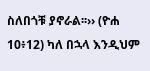ስለበጎቹ ያኖራል፡፡›› (ዮሐ 10፥12) ካለ በኋላ እንዲህም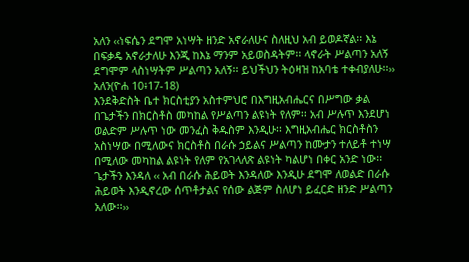አለን ‹‹ነፍሴን ደግሞ አነሣት ዘንድ አኖራለሁና ስለዚህ አብ ይወዶኛል፡፡ እኔ በፍቃዴ አኖራታለሁ እንጂ ከእኔ ማንም አይወስዳትም፡፡ ላኖራት ሥልጣን አለኝ ደግሞም ላስነሣትም ሥልጣን አለኝ፡፡ ይህችህን ትዕዛዝ ከአባቴ ተቀብያለሁ፡፡›› አለን(ዮሐ 10፥17-18)
እንደቅድስት ቤተ ክርስቲያን አስተምህሮ በእግዚአብሔርና በሥግው ቃል በጌታችን በክርስቶስ መካከል የሥልጣን ልዩነት የለም፡፡ አብ ሥሉጥ እንደሆነ ወልድም ሥሉጥ ነው መንፈስ ቅዱስም እንዲሁ፡፡ እግዚአብሔር ክርስቶስን አስነሣው በሚለውና ክርስቶስ በራሱ ኃይልና ሥልጣን ከሙታን ተለይቶ ተነሣ በሚለው መካከል ልዩነት የለም የአገላለጽ ልዩነት ካልሆነ በቀር አንድ ነው፡፡ጌታችን እንዳለ ‹‹ አብ በራሱ ሕይወት እንዳለው እንዲሁ ደግሞ ለወልድ በራሱ ሕይወት እንዲኖረው ሰጥቶታልና የሰው ልጅም ስለሆነ ይፈርድ ዘንድ ሥልጣን አለው፡፡››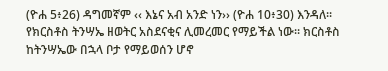(ዮሐ 5፥26) ዳግመኛም ‹‹ እኔና አብ አንድ ነን›› (ዮሐ 10፥30) እንዳለ፡፡
የክርስቶስ ትንሣኤ ዘወትር አስደናቂና ሊመረመር የማይችል ነው፡፡ ክርስቶስ ከትንሣኤው በኋላ ቦታ የማይወሰን ሆኖ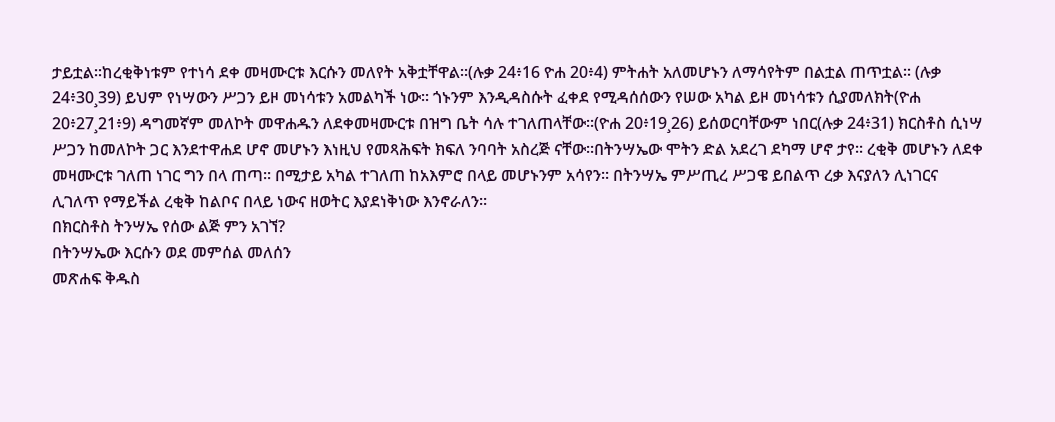ታይቷል፡፡ከረቂቅነቱም የተነሳ ደቀ መዛሙርቱ እርሱን መለየት አቅቷቸዋል፡፡(ሉቃ 24፥16 ዮሐ 20፥4) ምትሐት አለመሆኑን ለማሳየትም በልቷል ጠጥቷል፡፡ (ሉቃ 24፥30¸39) ይህም የነሣውን ሥጋን ይዞ መነሳቱን አመልካች ነው፡፡ ጎኑንም እንዲዳስሱት ፈቀደ የሚዳሰሰውን የሠው አካል ይዞ መነሳቱን ሲያመለክት(ዮሐ 20፥27¸21፥9) ዳግመኛም መለኮት መዋሐዱን ለደቀመዛሙርቱ በዝግ ቤት ሳሉ ተገለጠላቸው፡፡(ዮሐ 20፥19¸26) ይሰወርባቸውም ነበር(ሉቃ 24፥31) ክርስቶስ ሲነሣ ሥጋን ከመለኮት ጋር እንደተዋሐደ ሆኖ መሆኑን እነዚህ የመጻሕፍት ክፍለ ንባባት አስረጅ ናቸው፡፡በትንሣኤው ሞትን ድል አደረገ ደካማ ሆኖ ታየ፡፡ ረቂቅ መሆኑን ለደቀ መዛሙርቱ ገለጠ ነገር ግን በላ ጠጣ፡፡ በሚታይ አካል ተገለጠ ከአእምሮ በላይ መሆኑንም አሳየን፡፡ በትንሣኤ ምሥጢረ ሥጋዌ ይበልጥ ረቃ እናያለን ሊነገርና ሊገለጥ የማይችል ረቂቅ ከልቦና በላይ ነውና ዘወትር እያደነቅነው እንኖራለን፡፡
በክርስቶስ ትንሣኤ የሰው ልጅ ምን አገኘ?
በትንሣኤው እርሱን ወደ መምሰል መለሰን
መጽሐፍ ቅዱስ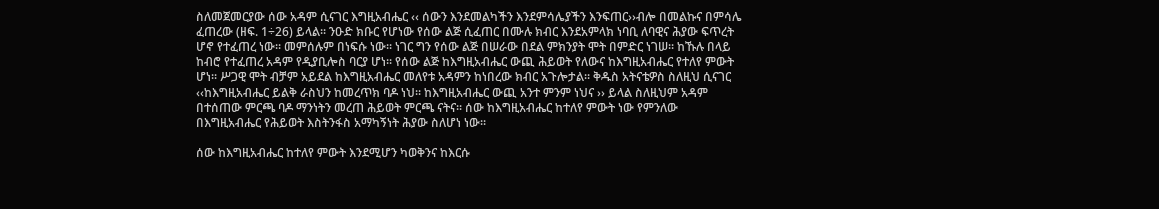ስለመጀመርያው ሰው አዳም ሲናገር እግዚአብሔር ‹‹ ሰውን እንደመልካችን እንደምሳሌያችን እንፍጠር››ብሎ በመልኩና በምሳሌ ፈጠረው (ዘፍ. 1÷26) ይላል፡፡ ንዑድ ክቡር የሆነው የሰው ልጅ ሲፈጠር በሙሉ ክብር እንደአምላክ ነባቢ ለባዊና ሕያው ፍጥረት ሆኖ የተፈጠረ ነው፡፡ መምሰሉም በነፍሱ ነው፡፡ ነገር ግን የሰው ልጅ በሠራው በደል ምክንያት ሞት በምድር ነገሠ፡፡ ከኹሉ በላይ ከብሮ የተፈጠረ አዳም የዲያቢሎስ ባርያ ሆነ፡፡ የሰው ልጅ ከእግዚአብሔር ውጪ ሕይወት የለውና ከእግዚአብሔር የተለየ ምውት ሆነ፡፡ ሥጋዊ ሞት ብቻም አይደል ከእግዚአብሔር መለየቱ አዳምን ከነበረው ክብር አጉሎታል፡፡ ቅዱስ አትናቴዎስ ስለዚህ ሲናገር ‹‹ከእግዚአብሔር ይልቅ ራስህን ከመረጥክ ባዶ ነህ፡፡ ከእግዚአብሔር ውጪ አንተ ምንም ነህና ›› ይላል ስለዚህም አዳም በተሰጠው ምርጫ ባዶ ማንነትን መረጠ ሕይወት ምርጫ ናትና፡፡ ሰው ከእግዚአብሔር ከተለየ ምውት ነው የምንለው በእግዚአብሔር የሕይወት እስትንፋስ አማካኝነት ሕያው ስለሆነ ነው፡፡

ሰው ከእግዚአብሔር ከተለየ ምውት እንደሚሆን ካወቅንና ከእርሱ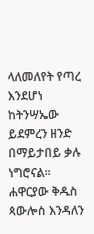ላለመለየት የጣረ እንደሆነ ከትንሣኤው ይደምረን ዘንድ በማይታበይ ቃሉ ነግሮናል፡፡ ሐዋርያው ቅዱስ ጳውሎስ እንዳለን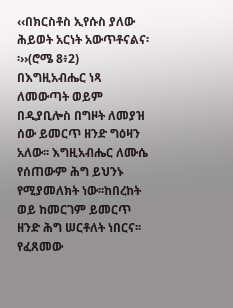‹‹በክርስቶስ ኢየሱስ ያለው ሕይወት አርነት አውጥቶናልና፡፡››(ሮሜ 8፥2) በእግዚአብሔር ነጻ ለመውጣት ወይም በዲያቢሎስ በግዞት ለመያዝ ሰው ይመርጥ ዘንድ ግዕዛን አለው፡፡ እግዚአብሔር ለሙሴ የሰጠውም ሕግ ይህንኑ የሚያመለክት ነው፡፡ከበረከት ወይ ከመርገም ይመርጥ ዘንድ ሕግ ሠርቶለት ነበርና፡፡ የፈጸመው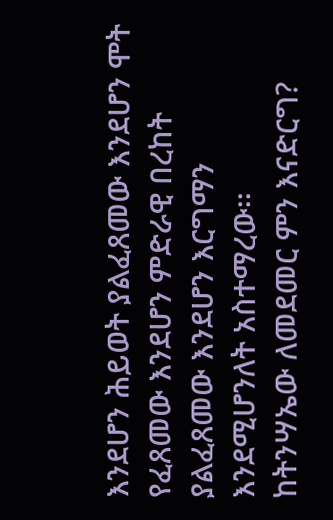እንደሆን ሕይወት ያልፈጸመው እንደሆን ሞት የፈጸመው እንደሆን ምድራዊ በረከት ያልፈጸመው እንደሆን እርግማን እንደሚሆንለት አስተማረው፡፡
ከትንሣኤው ለመደመር ምን እናድርግ?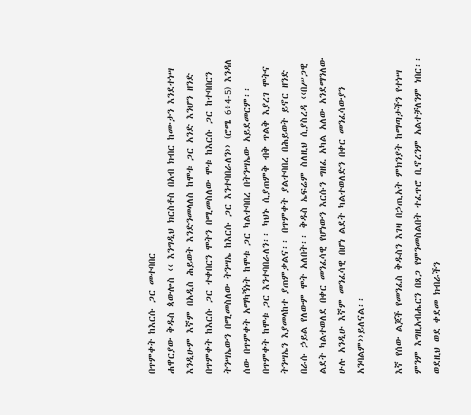በጥምቀት ከእርሱ ጋር መተባበር
ሐዋርያው ቅዱስ ጳውሎስ ‹‹ እንግዲህ ክርስቶስ በአብ ክብር ከሙታን እንደተነሣ እንዲሁም እኛም በአዲስ ሕይወት እንድንመላለስ ከሞቱ ጋር አንድ እንሆን ዘንድ በጥምቀት ከእርሱ ጋር ተቀበርን ሞትን በሚመስለው ሞቱ ከእርሱ ጋር ከተባበርን ትንሣኤውን በሚመስለው ትንሣኤ ከእርሱ ጋር እንተባበራለን›› (ሮሜ 6፥4-5) እንዳለ ሰው በጥምቀት አማካኝነት ከሞቱ ጋር ካልተባበረ በትንሣኤው አይደመርም፡፡ በጥምቀት ከሞቱ ጋር እንተባበራለን፡፡ ካህኑ ሲያጠምቅ ብቅ ጥልቅ እያረገ ሞትና ትንሣኤን እያመላከተ ያጠምቃልና፡፡ በጥምቀት ያልተባበረ በሕይወት ይኖር ዘንድ በራሱ ኃይል የለውም ሞት አለበት፡፡ ቅዱስ ኤፍሬም ስለዚህ ሲያስረዳ ‹‹በሥጋዊ ልደት ካልተወለደ በቀር መንፈሳዊ የሆነውን እርሱን ግዘፈ አካል አለው አንደማንለው ሁሉ አንዲሁ እኛም መንፈሳዊ በሆነ ልደት ካልተወለድን በቀር መንፈሳውያን አንባልም››ይለናል፡፡

እኛ የሰው ልጆች የመንፈስ ቅዱስን እገዛ በኃጢአት ምክንያት ከማጣታችን የተነሣ ምንም እግዚአብሔርን በጸጋ የምንመስልበት ተፈጥሮ ቢኖረንም አልተቻለንም ነበር፡፡ ወደዚህ ወደ ቀደመ ክብራችን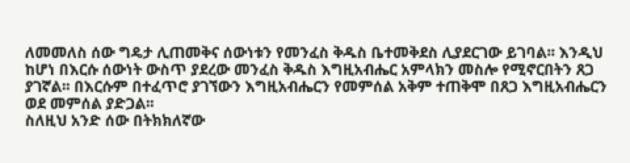ለመመለስ ሰው ግዴታ ሊጠመቅና ሰውነቱን የመንፈስ ቅዱስ ቤተመቅደስ ሊያደርገው ይገባል፡፡ እንዲህ ከሆነ በእርሱ ሰውነት ውስጥ ያደረው መንፈስ ቅዱስ እግዚአብሔር አምላክን መስሎ የሚኖርበትን ጸጋ ያገኛል፡፡ በእርሱም በተፈጥሮ ያገኘውን እግዚአብሔርን የመምሰል አቅም ተጠቅሞ በጸጋ እግዚአብሔርን ወደ መምሰል ያድጋል፡፡
ስለዚህ አንድ ሰው በትክክለኛው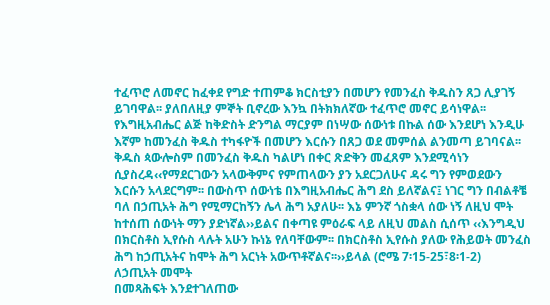ተፈጥሮ ለመኖር ከፈቀደ የግድ ተጠምቆ ክርስቲያን በመሆን የመንፈስ ቅዱስን ጸጋ ሊያገኝ ይገባዋል፡፡ ያለበለዚያ ምኞት ቢኖረው እንኳ በትክክለኛው ተፈጥሮ መኖር ይሳነዋል፡፡ የእግዚአብሔር ልጅ ከቅድስት ድንግል ማርያም በነሣው ሰውነቱ በኩል ሰው እንደሆነ እንዲሁ እኛም ከመንፈስ ቅዱስ ተካፋዮች በመሆን እርሱን በጸጋ ወደ መምሰል ልንመጣ ይገባናል፡፡ ቅዱስ ጳውሎስም በመንፈስ ቅዱስ ካልሆነ በቀር ጽድቅን መፈጸም እንደሚሳነን ሲያስረዳ‹‹የማደርገውን አላውቅምና የምጠላውን ያን አደርጋለሁና ዳሩ ግን የምወደውን እርሱን አላደርግም፡፡ በውስጥ ሰውነቴ በእግዚአብሔር ሕግ ደስ ይለኛልና፤ ነገር ግን በብልቶቼ ባለ በኃጢአት ሕግ የሚማርከኝን ሌላ ሕግ አያለሁ፡፡ እኔ ምንኛ ጎስቋላ ሰው ነኝ ለዚህ ሞት ከተሰጠ ሰውነት ማን ያድነኛል››ይልና በቀጣዩ ምዕራፍ ላይ ለዚህ መልስ ሲሰጥ ‹‹እንግዲህ በክርስቶስ ኢየሱስ ላሉት አሁን ኩነኔ የለባቸውም፡፡ በክርስቶስ ኢየሱስ ያለው የሕይወት መንፈስ ሕግ ከኃጢአትና ከሞት ሕግ አርነት አውጥቶኛልና፡፡››ይላል (ሮሜ 7፡15-25፣8፡1-2)
ለኃጢአት መሞት
በመጻሕፍት እንደተገለጠው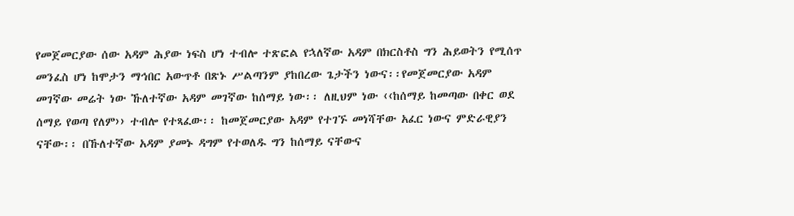የመጀመርያው ሰው አዳም ሕያው ነፍስ ሆነ ተብሎ ተጽፎል የኋለኛው አዳም በክርስቶስ ግን ሕይወትን የሚሰጥ መንፈስ ሆነ ከሞታን ማኅበር አውጥቶ በጽኑ ሥልጣንም ያከበረው ጌታችን ነውና፡፡የመጀመርያው አዳም መገኛው መሬት ነው ኹለተኛው አዳም መገኛው ከሰማይ ነው፡፡ ለዚህም ነው ‹‹ከሰማይ ከመጣው በቀር ወደ ሰማይ የወጣ የለም›› ተብሎ የተጻፈው፡፡ ከመጀመርያው አዳም የተገኙ መነሻቸው አፈር ነውና ምድራዊያን ናቸው፡፡ በኹለተኛው አዳም ያመኑ ዳግም የተወለዱ ግን ከሰማይ ናቸውና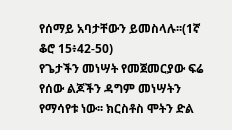የሰማይ አባታቸውን ይመስላሉ፡፡(1ኛ ቆሮ 15፥42-50)
የጌታችን መነሣት የመጀመርያው ፍሬ የሰው ልጆችን ዳግም መነሣትን የማሳየቱ ነው፡፡ ክርስቶስ ሞትን ድል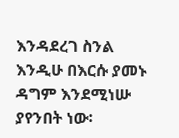እንዳደረገ ስንል እንዲሁ በእርሱ ያመኑ ዳግም እንደሚነሡ ያየንበት ነው፡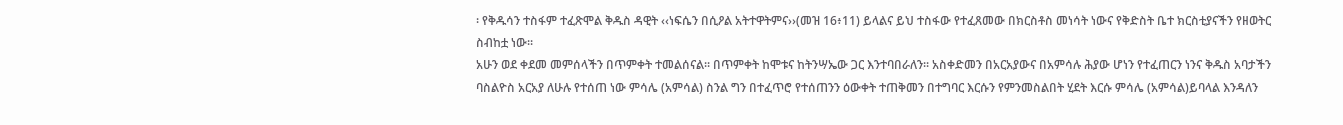፡ የቅዱሳን ተስፋም ተፈጽሞል ቅዱስ ዳዊት ‹‹ነፍሴን በሲዖል አትተዋትምና››(መዝ 16፥11) ይላልና ይህ ተስፋው የተፈጸመው በክርስቶስ መነሳት ነውና የቅድስት ቤተ ክርስቲያናችን የዘወትር ስብከቷ ነው፡፡
አሁን ወደ ቀደመ መምሰላችን በጥምቀት ተመልሰናል፡፡ በጥምቀት ከሞቱና ከትንሣኤው ጋር እንተባበራለን፡፡ አስቀድመን በአርአያውና በአምሳሉ ሕያው ሆነን የተፈጠርን ነንና ቅዱስ አባታችን ባስልዮስ አርአያ ለሁሉ የተሰጠ ነው ምሳሌ (አምሳል) ስንል ግን በተፈጥሮ የተሰጠንን ዕውቀት ተጠቅመን በተግባር እርሱን የምንመስልበት ሂደት እርሱ ምሳሌ (አምሳል)ይባላል እንዳለን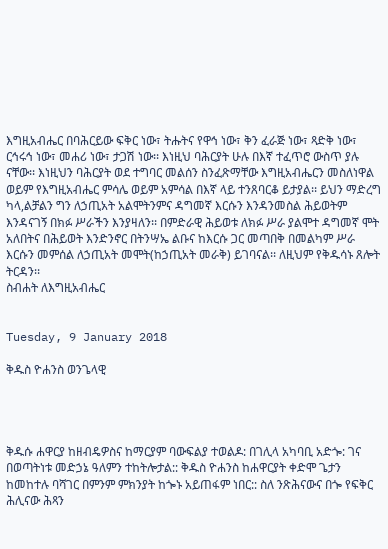እግዚአብሔር በባሕርይው ፍቅር ነው፣ ትሑትና የዋኅ ነው፣ ቅን ፈራጅ ነው፣ ጻድቅ ነው፣ ርኅሩኅ ነው፣ መሐሪ ነው፣ ታጋሽ ነው፡፡ እነዚህ ባሕርያት ሁሉ በእኛ ተፈጥሮ ውስጥ ያሉ ናቸው፡፡ እነዚህን ባሕርያት ወደ ተግባር መልሰን ስንፈጽማቸው እግዚአብሔርን መስለነዋል ወይም የእግዚአብሔር ምሳሌ ወይም አምሳል በእኛ ላይ ተንጸባርቆ ይታያል፡፡ ይህን ማድረግ ካላ,ልቻልን ግን ለኃጢአት አልሞትንምና ዳግመኛ እርሱን እንዳንመስል ሕይወትም እንዳናገኝ በክፉ ሥራችን እንያዛለን፡፡ በምድራዊ ሕይወቱ ለክፉ ሥራ ያልሞተ ዳግመኛ ሞት አለበትና በሕይወት እንድንኖር በትንሣኤ ልቡና ከእርሱ ጋር መጣበቅ በመልካም ሥራ እርሱን መምሰል ለኃጢአት መሞት(ከኃጢአት መራቅ) ይገባናል፡፡ ለዚህም የቅዱሳኑ ጸሎት ትርዳን፡፡
ስብሐት ለእግዚአብሔር


Tuesday, 9 January 2018

ቅዱስ ዮሐንስ ወንጌላዊ




ቅዱሱ ሐዋርያ ከዘብዴዎስና ከማርያም ባውፍልያ ተወልዶ: በገሊላ አካባቢ አድጐ: ገና በወጣትነቱ መድኃኔ ዓለምን ተከትሎታል:: ቅዱስ ዮሐንስ ከሐዋርያት ቀድሞ ጌታን ከመከተሉ ባሻገር በምንም ምክንያት ከጐኑ አይጠፋም ነበር:: ስለ ንጽሕናውና በጐ የፍቅር ሕሊናው ሕጻን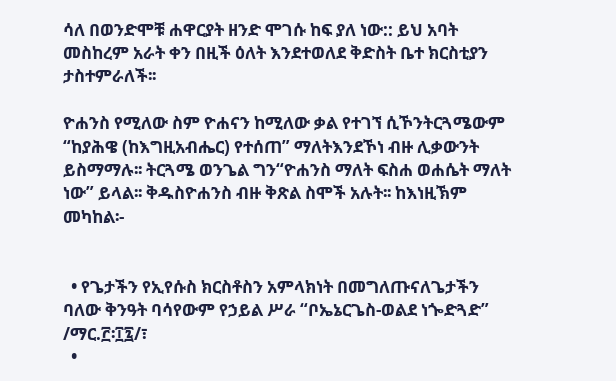ሳለ በወንድሞቹ ሐዋርያት ዘንድ ሞገሱ ከፍ ያለ ነው:: ይህ አባት መስከረም አራት ቀን በዚች ዕለት እንደተወለደ ቅድስት ቤተ ክርስቲያን ታስተምራለች፡፡

ዮሐንስ የሚለው ስም ዮሐናን ከሚለው ቃል የተገኘ ሲኾንትርጓሜውም “ከያሕዌ (ከእግዚአብሔር) የተሰጠ” ማለትእንደኾነ ብዙ ሊቃውንት ይስማማሉ፡፡ ትርጓሜ ወንጌል ግን“ዮሐንስ ማለት ፍስሐ ወሐሴት ማለት ነው” ይላል፡፡ ቅዱስዮሐንስ ብዙ ቅጽል ስሞች አሉት፡፡ ከእነዚኽም መካከል፡-


  • የጌታችን የኢየሱስ ክርስቶስን አምላክነት በመግለጡናለጌታችን ባለው ቅንዓት ባሳየውም የኃይል ሥራ “ቦኤኔርጌስ-ወልደ ነጐድጓድ” /ማር.፫፡፲፯/፣
  •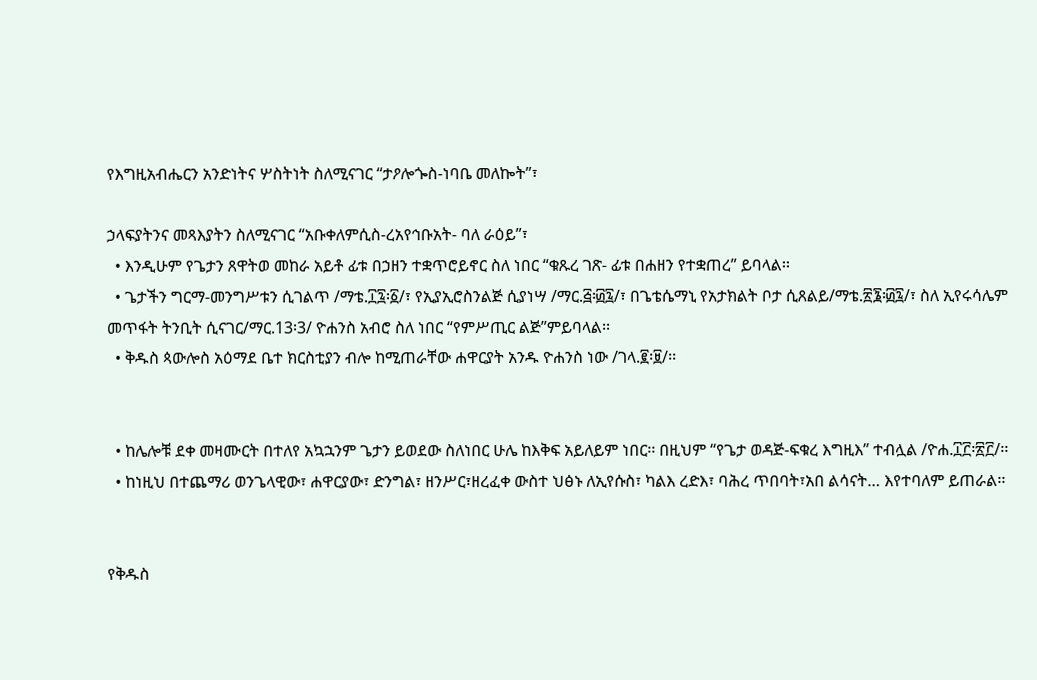የእግዚአብሔርን አንድነትና ሦስትነት ስለሚናገር “ታዖሎጐስ-ነባቤ መለኰት”፣

ኃላፍያትንና መጻእያትን ስለሚናገር “አቡቀለምሲስ-ረአየኅቡአት- ባለ ራዕይ”፣
  • እንዲሁም የጌታን ጸዋትወ መከራ አይቶ ፊቱ በኃዘን ተቋጥሮይኖር ስለ ነበር “ቁጹረ ገጽ- ፊቱ በሐዘን የተቋጠረ” ይባላል፡፡
  • ጌታችን ግርማ-መንግሥቱን ሲገልጥ /ማቴ.፲፯፡፩/፣ የኢያኢሮስንልጅ ሲያነሣ /ማር.፭፡፴፯/፣ በጌቴሴማኒ የአታክልት ቦታ ሲጸልይ/ማቴ.፳፮፡፴፯/፣ ስለ ኢየሩሳሌም መጥፋት ትንቢት ሲናገር/ማር.13፡3/ ዮሐንስ አብሮ ስለ ነበር “የምሥጢር ልጅ”ምይባላል፡፡
  • ቅዱስ ጳውሎስ አዕማደ ቤተ ክርስቲያን ብሎ ከሚጠራቸው ሐዋርያት አንዱ ዮሐንስ ነው /ገላ.፪፡፱/፡፡


  • ከሌሎቹ ደቀ መዛሙርት በተለየ አኳኋንም ጌታን ይወደው ስለነበር ሁሌ ከእቅፍ አይለይም ነበር፡፡ በዚህም “የጌታ ወዳጅ-ፍቁረ እግዚእ” ተብሏል /ዮሐ.፲፫፡፳፫/፡፡
  • ከነዚህ በተጨማሪ ወንጌላዊው፣ ሐዋርያው፣ ድንግል፣ ዘንሥር፣ዘረፈቀ ውስተ ህፅኑ ለኢየሱስ፣ ካልእ ረድእ፣ ባሕረ ጥበባት፣አበ ልሳናት… እየተባለም ይጠራል፡፡


የቅዱስ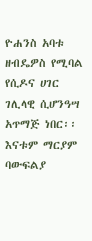ዮሐንስ አባቱ ዘብዴዎስ የሚባል የሲዶና ሀገር ገሊላዊ ሲሆንዓሣ አጥማጅ ነበር፡፡ እናቱም ማርያም ባውፍልያ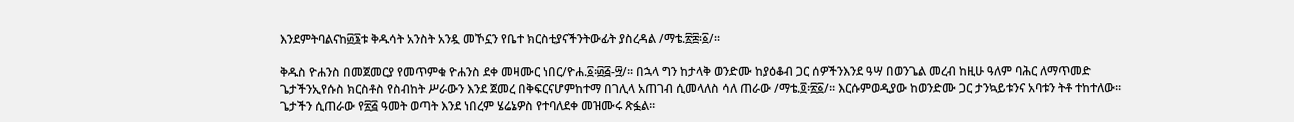እንደምትባልናከ፴፮ቱ ቅዱሳት አንስት አንዷ መኾኗን የቤተ ክርስቲያናችንትውፊት ያስረዳል /ማቴ.፳፰፡፩/፡፡

ቅዱስ ዮሐንስ በመጀመርያ የመጥምቁ ዮሐንስ ደቀ መዛሙር ነበር/ዮሐ.፩፡፴፭-፵/፡፡ በኋላ ግን ከታላቅ ወንድሙ ከያዕቆብ ጋር ሰዎችንእንደ ዓሣ በወንጌል መረብ ከዚሁ ዓለም ባሕር ለማጥመድ ጌታችንኢየሱስ ክርስቶስ የስብከት ሥራውን እንደ ጀመረ በቅፍርናሆምከተማ በገሊላ አጠገብ ሲመላለስ ሳለ ጠራው /ማቴ.፬፡፳፩/፡፡ እርሱምወዲያው ከወንድሙ ጋር ታንኳይቱንና አባቱን ትቶ ተከተለው፡፡ጌታችን ሲጠራው የ፳፭ ዓመት ወጣት እንደ ነበረም ሄሬኔዎስ የተባለደቀ መዝሙሩ ጽፏል፡፡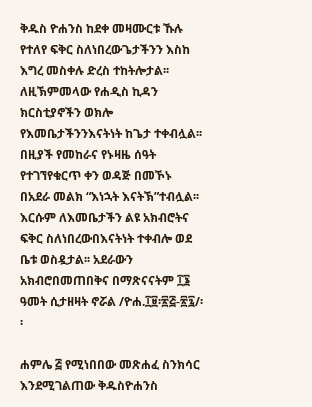ቅዱስ ዮሐንስ ከደቀ መዛሙርቱ ኹሉ የተለየ ፍቅር ስለነበረውጌታችንን እስከ እግረ መስቀሉ ድረስ ተከትሎታል፡፡ ለዚኽምመላው የሐዲስ ኪዳን ክርስቲያኖችን ወክሎ የእመቤታችንንእናትነት ከጌታ ተቀብሏል፡፡ በዚያች የመከራና የኑዛዜ ሰዓት የተገኘየቁርጥ ቀን ወዳጅ በመኾኑ በአደራ መልክ “እነኋት እናትኽ”ተብሏል፡፡ እርሱም ለእመቤታችን ልዩ አክብሮትና ፍቅር ስለነበረውበእናትነት ተቀብሎ ወደ ቤቱ ወስዷታል፡፡ አደራውን አክብሮበመጠበቅና በማጽናናትም ፲፮ ዓመት ሲታዘዛት ኖሯል /ዮሐ.፲፱፡፳፭-፳፯/፡፡

ሐምሌ ፭ የሚነበበው መጽሐፈ ስንክሳር እንደሚገልጠው ቅዱስዮሐንስ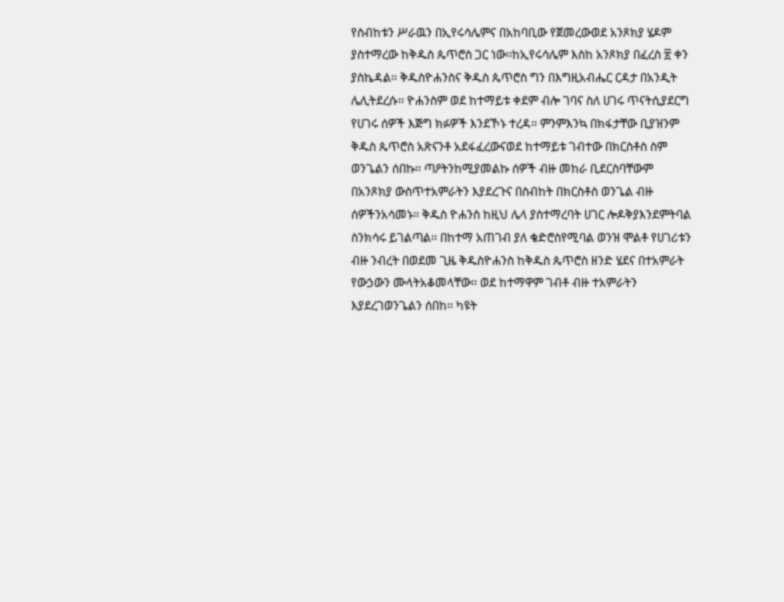የስብከቱን ሥራዉን በኢየሩሳሌምና በአከባቢው የጀመረውወደ አንጾክያ ሄዶም ያስተማረው ከቅዱስ ጴጥሮስ ጋር ነው፡፡ከኢየሩሳሌም እስከ አንጾክያ በፈረስ ፳ ቀን ያስኬዳል፡፡ ቅዱስዮሐንስና ቅዱስ ጴጥሮስ ግን በእግዚአብሔር ርዳታ በአንዲት ሌሊትደረሱ፡፡ ዮሐንስም ወደ ከተማይቱ ቀደም ብሎ ገባና ስለ ሀገሩ ጥናትሲያደርግ የሀገሩ ሰዎች እጅግ ክፉዎች እንደኾኑ ተረዳ፡፡ ምንምእንኳ በክፋታቸው ቢያዝንም ቅዱስ ጴጥሮስ አጽናንቶ አደፋፈረውናወደ ከተማይቱ ገብተው በክርስቶስ ስም ወንጌልን ሰበኩ፡፡ ጣዖትንከሚያመልኩ ሰዎች ብዙ መከራ ቢደርስባቸውም በአንጾክያ ውስጥተአምራትን እያደረጉና በስብከት በክርስቶስ ወንጌል ብዙ ሰዎችንአሳመኑ፡፡ ቅዱስ ዮሐንስ ከዚህ ሌላ ያስተማረባት ሀገር ሎዶቅያእንደምትባል ስንክሳሩ ይገልጣል፡፡ በከተማ አጠገብ ያለ ቄድሮስየሚባል ወንዝ ሞልቶ የሀገሪቱን ብዙ ንብረት በወደመ ጊዜ ቅዱስዮሐንስ ከቅዱስ ጴጥሮስ ዘንድ ሄደና በተአምራት የውኃውን ሙላትአቆመላቸው፡፡ ወደ ከተማዋም ገብቶ ብዙ ተአምራትን እያደረገወንጌልን ሰበከ፡፡ ካዩት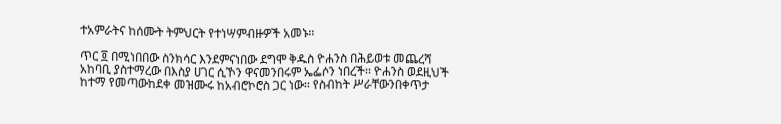ተአምራትና ከሰሙት ትምህርት የተነሣምብዙዎች አመኑ፡፡

ጥር ፬ በሚነበበው ስንክሳር እንደምናነበው ደግሞ ቅዱስ ዮሐንስ በሕይወቱ መጨረሻ አከባቢ ያስተማረው በእስያ ሀገር ሲኾን ዋናመንበሩም ኤፌሶን ነበረች፡፡ ዮሐንስ ወደዚህች ከተማ የመጣውከደቀ መዝሙሩ ከአብሮኮሮስ ጋር ነው፡፡ የስብከት ሥራቸውንበቀጥታ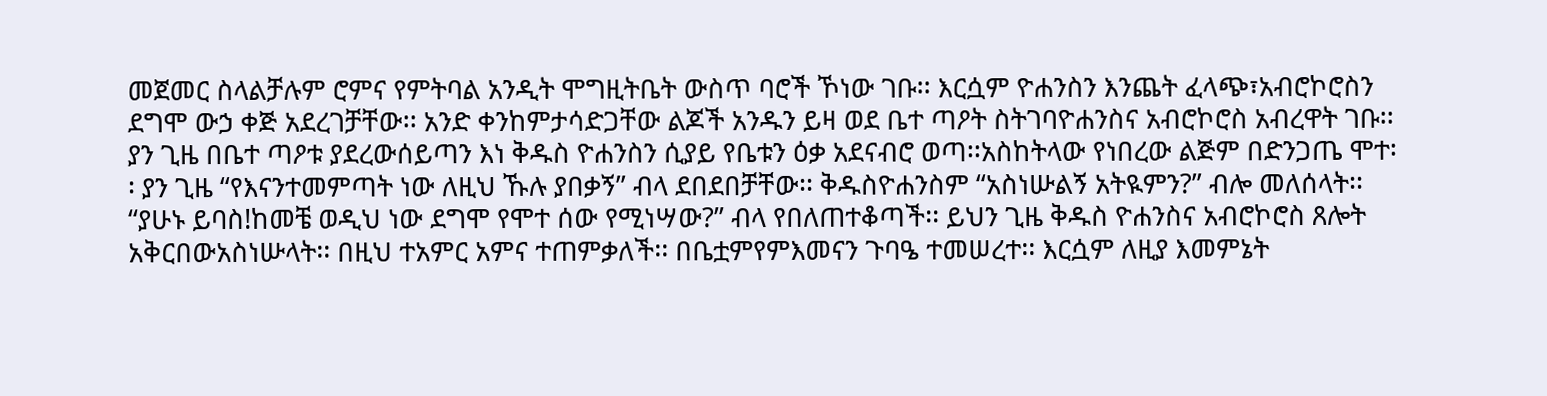መጀመር ስላልቻሉም ሮምና የምትባል አንዲት ሞግዚትቤት ውስጥ ባሮች ኾነው ገቡ፡፡ እርሷም ዮሐንስን እንጨት ፈላጭ፣አብሮኮሮስን ደግሞ ውኃ ቀጅ አደረገቻቸው፡፡ አንድ ቀንከምታሳድጋቸው ልጆች አንዱን ይዛ ወደ ቤተ ጣዖት ስትገባዮሐንስና አብሮኮሮስ አብረዋት ገቡ፡፡ ያን ጊዜ በቤተ ጣዖቱ ያደረውሰይጣን እነ ቅዱስ ዮሐንስን ሲያይ የቤቱን ዕቃ አደናብሮ ወጣ፡፡አስከትላው የነበረው ልጅም በድንጋጤ ሞተ፡፡ ያን ጊዜ “የእናንተመምጣት ነው ለዚህ ኹሉ ያበቃኝ” ብላ ደበደበቻቸው፡፡ ቅዱስዮሐንስም “አስነሡልኝ አትዪምን?” ብሎ መለሰላት፡፡ “ያሁኑ ይባስ!ከመቼ ወዲህ ነው ደግሞ የሞተ ሰው የሚነሣው?” ብላ የበለጠተቆጣች፡፡ ይህን ጊዜ ቅዱስ ዮሐንስና አብሮኮሮስ ጸሎት አቅርበውአስነሡላት፡፡ በዚህ ተአምር አምና ተጠምቃለች፡፡ በቤቷምየምእመናን ጉባዔ ተመሠረተ፡፡ እርሷም ለዚያ እመምኔት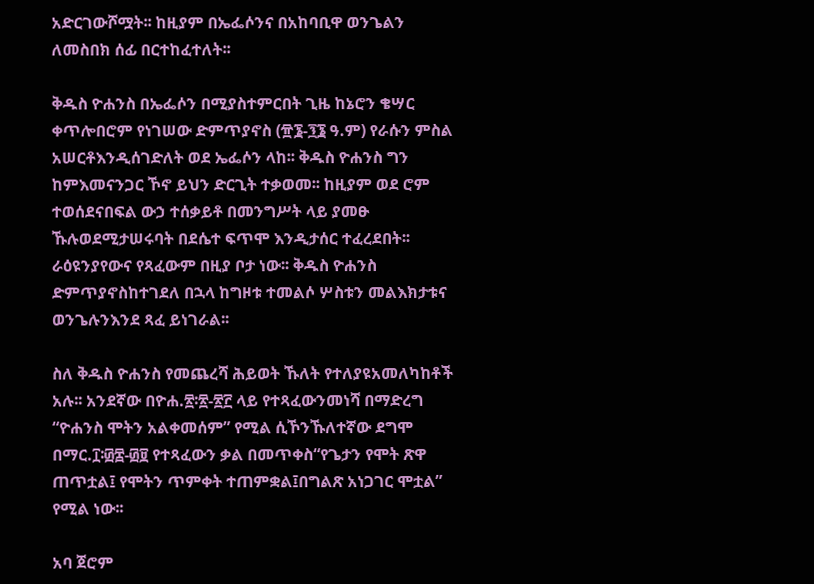አድርገውሾሟት፡፡ ከዚያም በኤፌሶንና በአከባቢዋ ወንጌልን ለመስበክ ሰፊ በርተከፈተለት፡፡

ቅዱስ ዮሐንስ በኤፌሶን በሚያስተምርበት ጊዜ ከኔሮን ቄሣር ቀጥሎበሮም የነገሠው ድምጥያኖስ (፹፮-፺፮ ዓ.ም) የራሱን ምስል አሠርቶእንዲሰገድለት ወደ ኤፌሶን ላከ፡፡ ቅዱስ ዮሐንስ ግን ከምእመናንጋር ኾኖ ይህን ድርጊት ተቃወመ፡፡ ከዚያም ወደ ሮም ተወሰደናበፍል ውኃ ተሰቃይቶ በመንግሥት ላይ ያመፁ ኹሉወደሚታሠሩባት በደሴተ ፍጥሞ እንዲታሰር ተፈረደበት፡፡ ራዕዩንያየውና የጻፈውም በዚያ ቦታ ነው፡፡ ቅዱስ ዮሐንስ ድምጥያኖስከተገደለ በኋላ ከግዞቱ ተመልሶ ሦስቱን መልእክታቱና ወንጌሉንእንደ ጻፈ ይነገራል፡፡

ስለ ቅዱስ ዮሐንስ የመጨረሻ ሕይወት ኹለት የተለያዩአመለካከቶች አሉ፡፡ አንደኛው በዮሐ.፳፡፳-፳፫ ላይ የተጻፈውንመነሻ በማድረግ “ዮሐንስ ሞትን አልቀመሰም” የሚል ሲኾንኹለተኛው ደግሞ በማር.፲፡፴፰-፴፱ የተጻፈውን ቃል በመጥቀስ“የጌታን የሞት ጽዋ ጠጥቷል፤ የሞትን ጥምቀት ተጠምቋል፤በግልጽ አነጋገር ሞቷል” የሚል ነው፡፡

አባ ጀሮም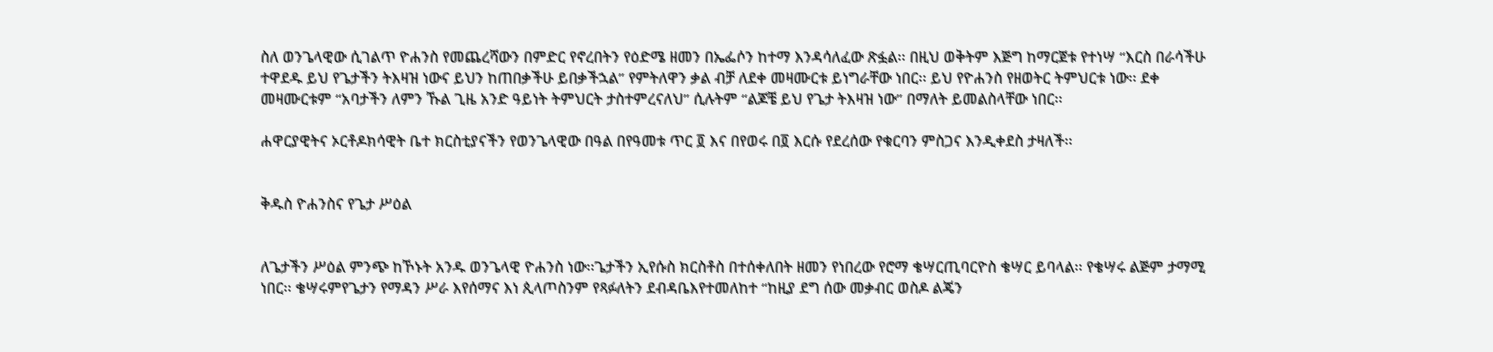ስለ ወንጌላዊው ሲገልጥ ዮሐንስ የመጨረሻውን በምድር የኖረበትን የዕድሜ ዘመን በኤፌሶን ከተማ እንዳሳለፈው ጽፏል፡፡ በዚህ ወቅትም እጅግ ከማርጀቱ የተነሣ “እርስ በራሳችሁ ተዋደዱ ይህ የጌታችን ትእዛዝ ነውና ይህን ከጠበቃችሁ ይበቃችኋል” የምትለዋን ቃል ብቻ ለደቀ መዛሙርቱ ይነግራቸው ነበር፡፡ ይህ የዮሐንስ የዘወትር ትምህርቱ ነው፡፡ ደቀ መዛሙርቱም “አባታችን ለምን ኹል ጊዜ አንድ ዓይነት ትምህርት ታስተምረናለህ” ሲሉትም “ልጆቼ ይህ የጌታ ትእዛዝ ነው” በማለት ይመልስላቸው ነበር፡፡

ሐዋርያዊትና ኦርቶዶክሳዊት ቤተ ክርስቲያናችን የወንጌላዊው በዓል በየዓመቱ ጥር ፬ እና በየወሩ በ፬ እርሱ የደረሰው የቁርባን ምስጋና እንዲቀደስ ታዛለች፡፡


ቅዱስ ዮሐንስና የጌታ ሥዕል


ለጌታችን ሥዕል ምንጭ ከኾኑት አንዱ ወንጌላዊ ዮሐንስ ነው፡፡ጌታችን ኢየሱስ ክርስቶስ በተሰቀለበት ዘመን የነበረው የሮማ ቄሣርጢባርዮስ ቄሣር ይባላል፡፡ የቄሣሩ ልጅም ታማሚ ነበር፡፡ ቄሣሩምየጌታን የማዳን ሥራ እየሰማና እነ ጲላጦስንም የጻፉለትን ደብዳቤእየተመለከተ “ከዚያ ደግ ሰው መቃብር ወስዶ ልጄን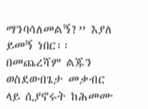ማንባሳለመልኝ?” እያለ ይመኝ ነበር፡፡ በመጨረሻም ልጁን ወስደውበጌታ መቃብር ላይ ሲያኖሩት ከሕመሙ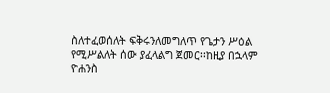ስለተፈወሰለት ፍቅሩንለመግለጥ የጌታን ሥዕል የሚሥልለት ሰው ያፈላልግ ጀመር፡፡ከዚያ በኋላም ዮሐንስ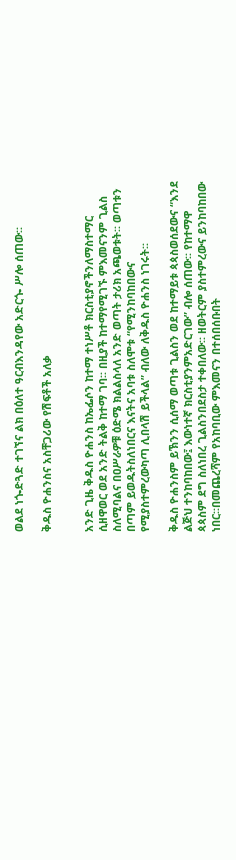ወልደ ነጐድጓድ ተገኘና ልክ በዕለተ ዓርብእንዳየው አድርጐ ሥሎ ሰጠው፡፡

ቅዱስ ዮሐንስና አስቸጋሪው የሽፍቶች አለቃ


አንድ ጊዜ ቅዱስ ዮሐንስ ከኤፌሶን ከተማ ተነሥቶ ክርስቲያኖችንለማስተማር ሲዘዋወር ወደ አንድ ትልቅ ከተማ ገባ፡፡ በዚያች ከተማየሚገኙ ምእመናንም ጊልስ ስለሚባልና በዐሥራዎቹ ዕድሜ ክልልስላለ አንድ ወጣት ታሪክ አጫወቱት፡፡ ወጣቱን በጣም ይወዱትስለነበርና እናትና አባቱ ስለሞቱ “የሚንከባከበውና የሚያስተምረውካጣ ሊበላሽ ይችላል” ብለው ለቅዱስ ዮሐንስ ነገሩት፡፡

ቅዱስ ዮሐንስም ይኽንን ሲሰማ ወጣቱ ጊልስን ወደ ከተማይቱ ጳጳስወሰደውና “እንደ ልጅህ ተንከባከበው፤ እውነተኛ ክርስቲያንምአድርገው” ብሎ ሰጠው፡፡ የከተማዋ ጳጳስም ደግ ስለነበረ ጊልስንበደስታ ተቀበለው፡፡ ዘወትርም ያስተምረውና ይንከባከበው ነበር፡፡በመጨረሻም የአከባቢው ምእመናን በተሰበሰቡበት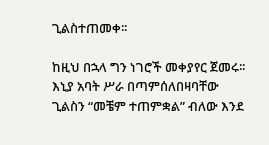ጊልስተጠመቀ፡፡

ከዚህ በኋላ ግን ነገሮች መቀያየር ጀመሩ፡፡ እኒያ አባት ሥራ በጣምሰለበዛባቸው ጊልስን “መቼም ተጠምቋል” ብለው እንደ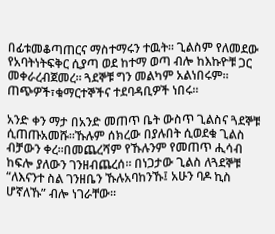በፊቱመቆጣጠርና ማስተማሩን ተዉት፡፡ ጊልስም የለመደው የአባትነትፍቅር ሲያጣ ወደ ከተማ ወጣ ብሎ ከእኩዮቹ ጋር መቀራረብጀመረ፡፡ ጓደኞቹ ግን መልካም አልነበሩም፡፡ ጠጭዎች፣ቁማርተኞችና ተደባዳቢዎች ነበሩ፡፡

አንድ ቀን ማታ በአንድ መጠጥ ቤት ውስጥ ጊልስና ጓደኞቹ ሲጠጡአመሹ፡፡ኹሉም ሰክረው በያሉበት ሲወደቁ ጊልስ ብቻውን ቀረ፡፡በመጨረሻም የኹሉንም የመጠጥ ሒሳብ ከፍሎ ያለውን ገንዘብጨረሰ፡፡ በነጋታው ጊልስ ለጓደኞቹ “ለእናንተ ስል ገንዘቤን ኹሉአባከንኹ፤ አሁን ባዶ ኪስ ሆኛለኹ” ብሎ ነገራቸው፡፡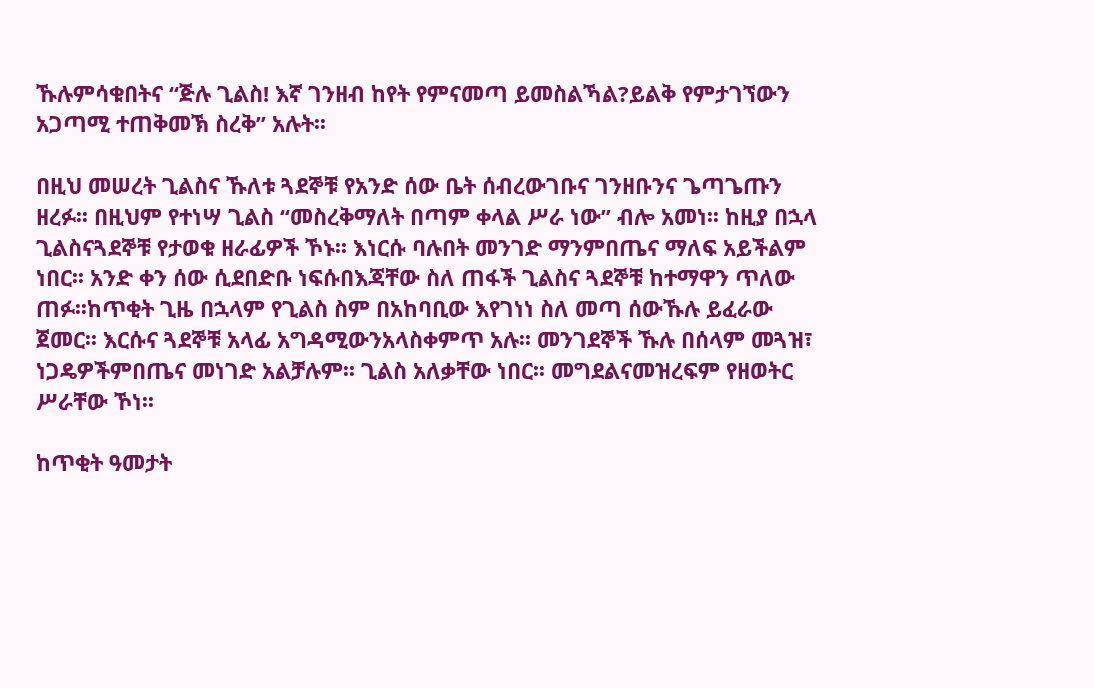ኹሉምሳቁበትና “ጅሉ ጊልስ! እኛ ገንዘብ ከየት የምናመጣ ይመስልኻል?ይልቅ የምታገኘውን አጋጣሚ ተጠቅመኽ ስረቅ” አሉት፡፡

በዚህ መሠረት ጊልስና ኹለቱ ጓደኞቹ የአንድ ሰው ቤት ሰብረውገቡና ገንዘቡንና ጌጣጌጡን ዘረፉ፡፡ በዚህም የተነሣ ጊልስ “መስረቅማለት በጣም ቀላል ሥራ ነው” ብሎ አመነ፡፡ ከዚያ በኋላ ጊልስናጓደኞቹ የታወቁ ዘራፊዎች ኾኑ፡፡ እነርሱ ባሉበት መንገድ ማንምበጤና ማለፍ አይችልም ነበር፡፡ አንድ ቀን ሰው ሲደበድቡ ነፍሱበእጃቸው ስለ ጠፋች ጊልስና ጓደኞቹ ከተማዋን ጥለው ጠፉ፡፡ከጥቂት ጊዜ በኋላም የጊልስ ስም በአከባቢው እየገነነ ስለ መጣ ሰውኹሉ ይፈራው ጀመር፡፡ እርሱና ጓደኞቹ አላፊ አግዳሚውንአላስቀምጥ አሉ፡፡ መንገደኞች ኹሉ በሰላም መጓዝ፣ ነጋዴዎችምበጤና መነገድ አልቻሉም፡፡ ጊልስ አለቃቸው ነበር፡፡ መግደልናመዝረፍም የዘወትር ሥራቸው ኾነ፡፡

ከጥቂት ዓመታት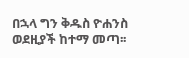በኋላ ግን ቅዱስ ዮሐንስ ወደዚያች ከተማ መጣ፡፡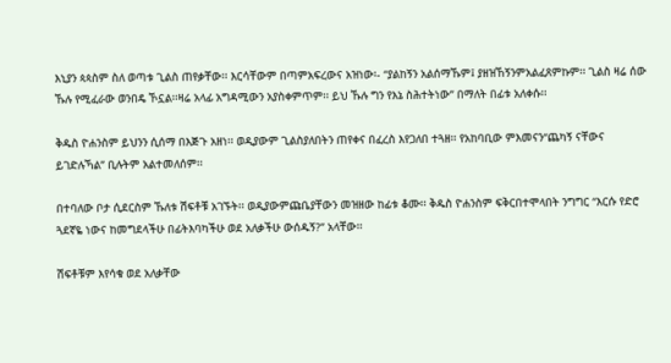እኒያን ጳጳስም ስለ ወጣቱ ጊልስ ጠየቃቸው፡፡ እርሳቸውም በጣምአፍረውና አዝነው፡- “ያልከኝን አልሰማኹም፤ ያዘዝኸኝንምአልፈጸምኩም፡፡ ጊልስ ዛሬ ሰው ኹሉ የሚፈራው ወንበዴ ኾኗል፡፡ዛሬ አላፊ አግዳሚውን አያስቀምጥም፡፡ ይህ ኹሉ ግን የእኔ ስሕተትነው” በማለት በፊቱ አለቀሱ፡፡

ቅዱስ ዮሐንስም ይህንን ሲሰማ በእጅጉ አዘነ፡፡ ወዲያውም ጊልስያለበትን ጠየቀና በፈረስ እየጋለበ ተጓዘ፡፡ የአከባቢው ምእመናን“ጨካኝ ናቸውና ይገድሉኻል” ቢሉትም አልተመለሰም፡፡

በተባለው ቦታ ሲደርስም ኹለቱ ሽፍቶቹ አገኙት፡፡ ወዲያውምጩቤያቸውን መዝዘው ከፊቱ ቆሙ፡፡ ቅዱስ ዮሐንስም ፍቅርበተሞላበት ንግግር “እርሱ የድሮ ጓደኛዬ ነውና ከመግደላችሁ በፊትእባካችሁ ወደ አለቃችሁ ውሰዱኝ?” አላቸው፡፡

ሽፍቶቹም እየሳቁ ወደ አለቃቸው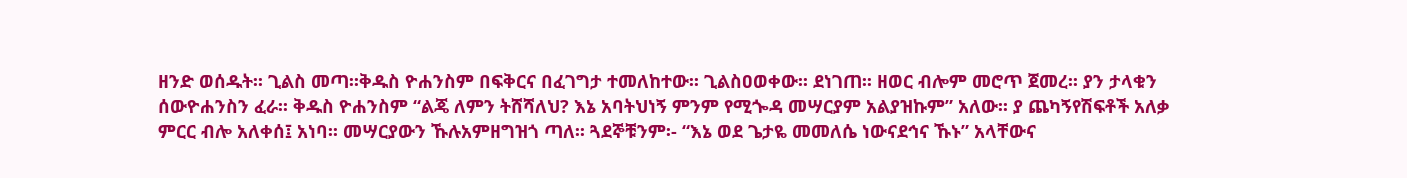ዘንድ ወሰዱት፡፡ ጊልስ መጣ፡፡ቅዱስ ዮሐንስም በፍቅርና በፈገግታ ተመለከተው፡፡ ጊልስዐወቀው፡፡ ደነገጠ፡፡ ዘወር ብሎም መሮጥ ጀመረ፡፡ ያን ታላቁን ሰውዮሐንስን ፈራ፡፡ ቅዱስ ዮሐንስም “ልጄ ለምን ትሸሻለህ? እኔ አባትህነኝ ምንም የሚጐዳ መሣርያም አልያዝኩም” አለው፡፡ ያ ጨካኝየሽፍቶች አለቃ ምርር ብሎ አለቀሰ፤ አነባ፡፡ መሣርያውን ኹሉአምዘግዝጎ ጣለ፡፡ ጓደኞቹንም፡- “እኔ ወደ ጌታዬ መመለሴ ነውናደኅና ኹኑ” አላቸውና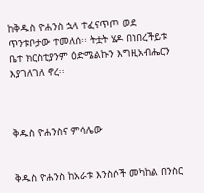ከቅዱስ ዮሐንስ ኋላ ተፈናጥጦ ወደ ጥንቱቦታው ተመለሰ፡፡ ትቷት ሄዶ በነበረችይቱ ቤተ ክርስቲያንም ዕድሜልኩን እግዚአብሔርን እያገለገለ ኖረ፡፡



ቅዱስ ዮሐንስና ምሳሌው


ቅዱስ ዮሐንስ ከአራቱ እንስሶች መካከል በንስር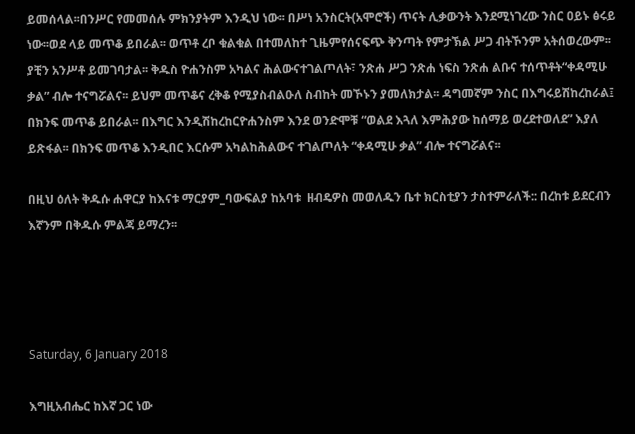ይመሰላል፡፡በንሥር የመመሰሉ ምክንያትም እንዲህ ነው፡፡ በሥነ አንስርት(አሞሮች) ጥናት ሊቃውንት እንደሚነገረው ንስር ዐይኑ ፅሩይ ነው፡፡ወደ ላይ መጥቆ ይበራል፡፡ ወጥቶ ረቦ ቁልቁል በተመለከተ ጊዜምየሰናፍጭ ቅንጣት የምታኽል ሥጋ ብትኾንም አትሰወረውም፡፡ያቺን አንሥቶ ይመገባታል፡፡ ቅዱስ ዮሐንስም አካልና ሕልውናተገልጦለት፣ ንጽሐ ሥጋ ንጽሐ ነፍስ ንጽሐ ልቡና ተሰጥቶት“ቀዳሚሁ ቃል” ብሎ ተናግሯልና፡፡ ይህም መጥቆና ረቅቆ የሚያስብልዑለ ስብከት መኾኑን ያመለክታል፡፡ ዳግመኛም ንስር በእግሩይሽከረከራል፤ በክንፍ መጥቆ ይበራል፡፡ በእግር እንዲሽከረከርዮሐንስም እንደ ወንድሞቹ “ወልደ እጓለ እምሕያው ከሰማይ ወረደተወለደ” እያለ ይጽፋል፡፡ በክንፍ መጥቆ እንዲበር እርሱም አካልከሕልውና ተገልጦለት “ቀዳሚሁ ቃል” ብሎ ተናግሯልና፡፡

በዚህ ዕለት ቅዱሱ ሐዋርያ ከእናቱ ማርያም_ባውፍልያ ከአባቱ  ዘብዴዎስ መወለዱን ቤተ ክርስቲያን ታስተምራለች:: በረከቱ ይደርብን እኛንም በቅዱሱ ምልጃ ይማረን፡፡




Saturday, 6 January 2018

እግዚአብሔር ከእኛ ጋር ነው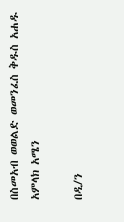በስመአብ ወወልድ ወመንፈስ ቅዱስ አሐዱ አምላክ አሜን

በዲ/ን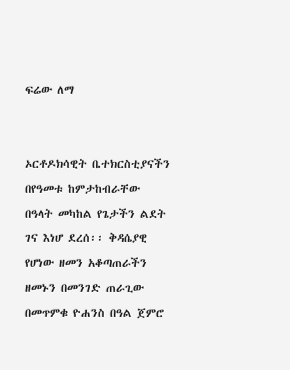ፍሬው ለማ


ኦርቶዶክሳዊት ቤተክርስቲያናችን በየዓመቱ ከምታከብራቸው በዓላት መካከል የጌታችን ልደት ገና እነሆ ደረሰ፡፡ ቅዳሴያዊ የሆነው ዘመን አቆጣጠራችን ዘመኑን በመንገድ ጠራጊው በመጥምቁ ዮሐንስ በዓል ጀምሮ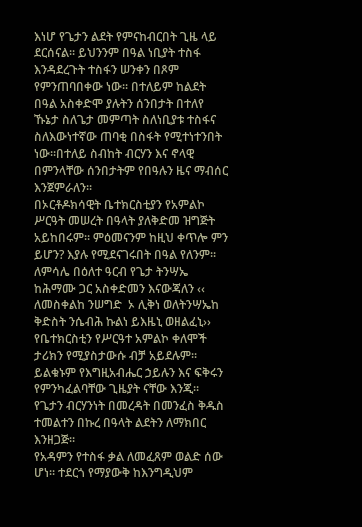እነሆ የጌታን ልደት የምናከብርበት ጊዜ ላይ ደርሰናል፡፡ ይህንንም በዓል ነቢያት ተስፋ እንዳደረጉት ተስፋን ሠንቀን በጾም የምንጠባበቀው ነው፡፡ በተለይም ከልደት በዓል አስቀድሞ ያሉትን ሰንበታት በተለየ ኹኔታ ስለጌታ መምጣት ስለነቢያቱ ተስፋና ስለእውነተኛው ጠባቂ በስፋት የሚተነተንበት ነው፡፡በተለይ ስብከት ብርሃን እና ኖላዊ በምንላቸው ሰንበታትም የበዓሉን ዜና ማብሰር እንጀምራለን፡፡
በኦርቶዶክሳዊት ቤተክርስቲያን የአምልኮ ሥርዓት መሠረት በዓላት ያለቅድመ ዝግጅት አይከበሩም፡፡ ምዕመናንም ከዚህ ቀጥሎ ምን ይሆን? እያሉ የሚደናገሩበት በዓል የለንም፡፡ ለምሳሌ በዕለተ ዓርብ የጌታ ትንሣኤ ከሕማሙ ጋር አስቀድመን እናውጃለን ‹‹ ለመስቀልከ ንሠግድ  ኦ ሊቅነ ወለትንሣኤከ ቅድስት ንሴብሕ ኩልነ ይእዜኒ ወዘልፈኒ›› የቤተክርስቲን የሥርዓተ አምልኮ ቀለሞች ታሪክን የሚያስታውሱ ብቻ አይደሉም፡፡ ይልቁኑም የእግዚአብሔር ኃይሉን እና ፍቅሩን የምንካፈልባቸው ጊዜያት ናቸው እንጂ፡፡ የጌታን ብርሃንነት በመረዳት በመንፈስ ቅዱስ ተመልተን በኩረ በዓላት ልደትን ለማክበር እንዘጋጅ፡፡
የአዳምን የተስፋ ቃል ለመፈጸም ወልድ ሰው ሆነ፡፡ ተደርጎ የማያውቅ ከእንግዲህም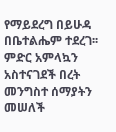የማይደረግ በይሁዳ  በቤተልሔም ተደረገ፡፡ ምድር አምላኳን አስተናገደች በረት መንግስተ ሰማያትን መሠለች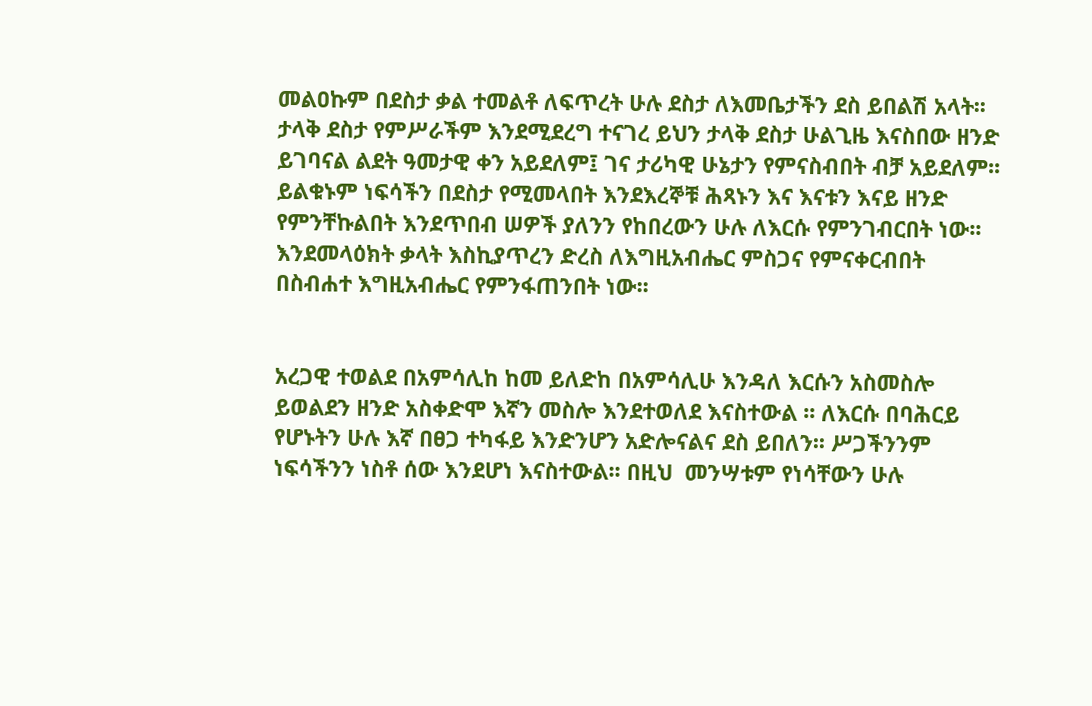መልዐኩም በደስታ ቃል ተመልቶ ለፍጥረት ሁሉ ደስታ ለእመቤታችን ደስ ይበልሽ አላት፡፡ ታላቅ ደስታ የምሥራችም እንደሚደረግ ተናገረ ይህን ታላቅ ደስታ ሁልጊዜ እናስበው ዘንድ ይገባናል ልደት ዓመታዊ ቀን አይደለም፤ ገና ታሪካዊ ሁኔታን የምናስብበት ብቻ አይደለም፡፡ ይልቁኑም ነፍሳችን በደስታ የሚመላበት እንደእረኞቹ ሕጻኑን እና እናቱን እናይ ዘንድ የምንቸኩልበት እንደጥበብ ሠዎች ያለንን የከበረውን ሁሉ ለእርሱ የምንገብርበት ነው፡፡ እንደመላዕክት ቃላት እስኪያጥረን ድረስ ለእግዚአብሔር ምስጋና የምናቀርብበት በስብሐተ እግዚአብሔር የምንፋጠንበት ነው፡፡


አረጋዊ ተወልደ በአምሳሊከ ከመ ይለድከ በአምሳሊሁ እንዳለ እርሱን አስመስሎ ይወልደን ዘንድ አስቀድሞ እኛን መስሎ እንደተወለደ እናስተውል ፡፡ ለእርሱ በባሕርይ የሆኑትን ሁሉ እኛ በፀጋ ተካፋይ እንድንሆን አድሎናልና ደስ ይበለን፡፡ ሥጋችንንም ነፍሳችንን ነስቶ ሰው እንደሆነ እናስተውል፡፡ በዚህ  መንሣቱም የነሳቸውን ሁሉ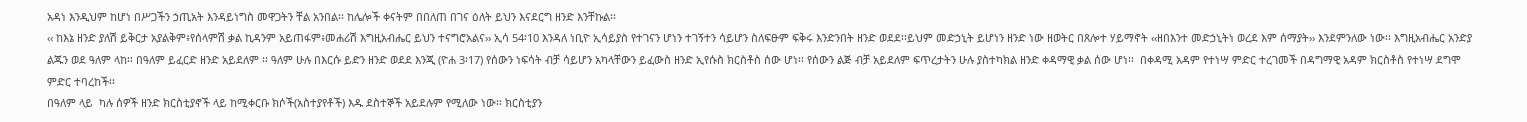አዳነ እንዲህም ከሆነ በሥጋችን ኃጢአት እንዳይነግስ መዋጋትን ቸል አንበል፡፡ ከሌሎች ቀናትም በበለጠ በገና ዕለት ይህን እናደርግ ዘንድ እንቸኩል፡፡
‹‹ ከእኔ ዘንድ ያለሽ ይቅርታ አያልቅም፥የሰላምሽ ቃል ኪዳንም አይጠፋም፥መሐሪሽ እግዚአብሔር ይህን ተናግሮአልና›› ኢሳ 54፡10 እንዳለ ነቢዮ ኢሳይያስ የተገናን ሆነን ተገኝተን ሳይሆን ስለፍፁም ፍቅሩ እንድንበት ዘንድ ወደደ፡፡ይህም መድኃኒት ይሆነን ዘንድ ነው ዘወትር በጸሎተ ሃይማኖት ‹‹ዘበእንተ መድኃኒትነ ወረደ እም ሰማያት›› እንደምንለው ነው፡፡ እግዚአብሔር አንድያ ልጁን ወደ ዓለም ላከ፡፡ በዓለም ይፈርድ ዘንድ አይደለም ፡፡ ዓለም ሁሉ በእርሱ ይድን ዘንድ ወደደ እንጂ (ዮሐ 3፡17) የሰውን ነፍሳት ብቻ ሳይሆን አካላቸውን ይፈውስ ዘንድ ኢየሱስ ክርስቶስ ሰው ሆነ፡፡ የሰውን ልጅ ብቻ አይደለም ፍጥረታትን ሁሉ ያስተካክል ዘንድ ቀዳማዊ ቃል ሰው ሆነ፡፡  በቀዳሚ አዳም የተነሣ ምድር ተረገመች በዳግማዊ አዳም ክርስቶስ የተነሣ ደግሞ  ምድር ተባረከች፡፡
በዓለም ላይ  ካሉ ሰዎች ዘንድ ክርስቲያኖች ላይ ከሚቀርቡ ክሶች(አስተያየቶች) እዱ ደስተኞች አይደሉም የሚለው ነው፡፡ ክርስቲያን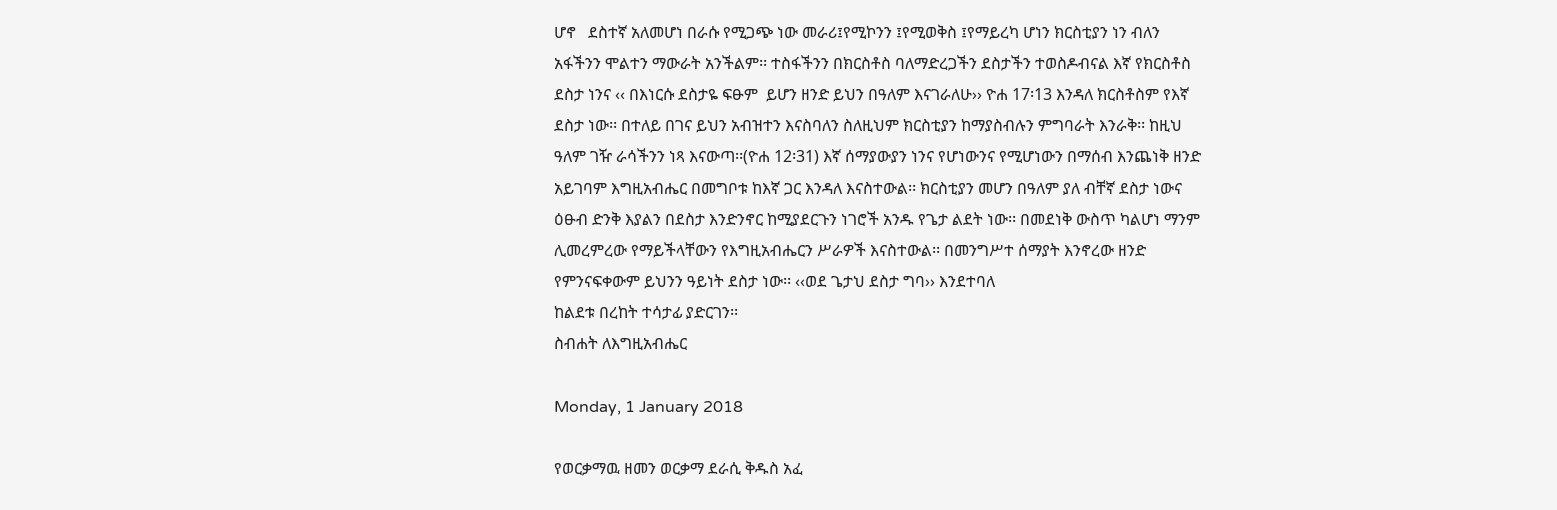ሆኖ   ደስተኛ አለመሆነ በራሱ የሚጋጭ ነው መራሪ፤የሚኮንን ፤የሚወቅስ ፤የማይረካ ሆነን ክርስቲያን ነን ብለን አፋችንን ሞልተን ማውራት አንችልም፡፡ ተስፋችንን በክርስቶስ ባለማድረጋችን ደስታችን ተወስዶብናል እኛ የክርስቶስ ደስታ ነንና ‹‹ በእነርሱ ደስታዬ ፍፁም  ይሆን ዘንድ ይህን በዓለም እናገራለሁ›› ዮሐ 17፡13 እንዳለ ክርስቶስም የእኛ ደስታ ነው፡፡ በተለይ በገና ይህን አብዝተን እናስባለን ስለዚህም ክርስቲያን ከማያስብሉን ምግባራት እንራቅ፡፡ ከዚህ  ዓለም ገዥ ራሳችንን ነጻ እናውጣ፡፡(ዮሐ 12፡31) እኛ ሰማያውያን ነንና የሆነውንና የሚሆነውን በማሰብ እንጨነቅ ዘንድ አይገባም እግዚአብሔር በመግቦቱ ከእኛ ጋር እንዳለ እናስተውል፡፡ ክርስቲያን መሆን በዓለም ያለ ብቸኛ ደስታ ነውና ዕፁብ ድንቅ እያልን በደስታ እንድንኖር ከሚያደርጉን ነገሮች አንዱ የጌታ ልደት ነው፡፡ በመደነቅ ውስጥ ካልሆነ ማንም ሊመረምረው የማይችላቸውን የእግዚአብሔርን ሥራዎች እናስተውል፡፡ በመንግሥተ ሰማያት እንኖረው ዘንድ የምንናፍቀውም ይህንን ዓይነት ደስታ ነው፡፡ ‹‹ወደ ጌታህ ደስታ ግባ›› እንደተባለ
ከልደቱ በረከት ተሳታፊ ያድርገን፡፡
ስብሐት ለእግዚአብሔር

Monday, 1 January 2018

የወርቃማዉ ዘመን ወርቃማ ደራሲ ቅዱስ አፈ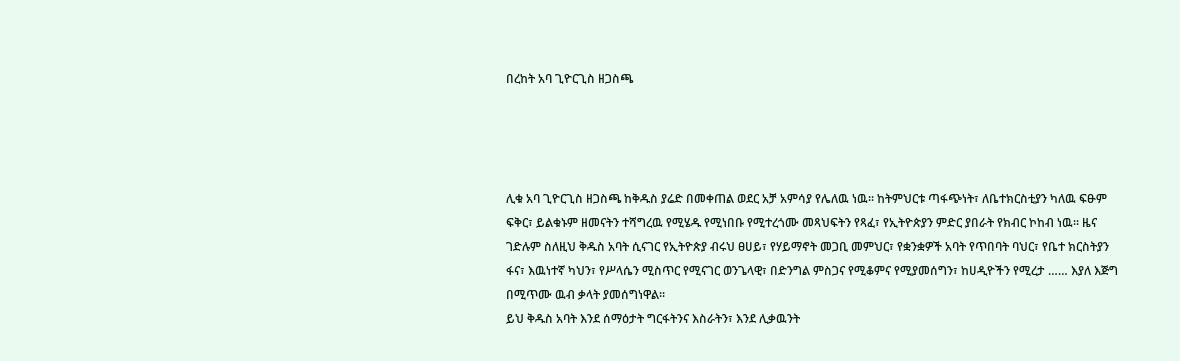በረከት አባ ጊዮርጊስ ዘጋስጫ




ሊቁ አባ ጊዮርጊስ ዘጋስጫ ከቅዱስ ያሬድ በመቀጠል ወደር አቻ አምሳያ የሌለዉ ነዉ፡፡ ከትምህርቱ ጣፋጭነት፣ ለቤተክርስቲያን ካለዉ ፍፁም ፍቅር፣ ይልቁኑም ዘመናትን ተሻግረዉ የሚሄዱ የሚነበቡ የሚተረጎሙ መጻህፍትን የጻፈ፣ የኢትዮጵያን ምድር ያበራት የክብር ኮከብ ነዉ፡፡ ዜና ገድሉም ስለዚህ ቅዱስ አባት ሲናገር የኢትዮጵያ ብሩህ ፀሀይ፣ የሃይማኖት መጋቢ መምህር፣ የቋንቋዎች አባት የጥበባት ባህር፣ የቤተ ክርስትያን ፋና፣ እዉነተኛ ካህን፣ የሥላሴን ሚስጥር የሚናገር ወንጌላዊ፣ በድንግል ምስጋና የሚቆምና የሚያመሰግን፣ ከሀዲዮችን የሚረታ …… እያለ እጅግ በሚጥሙ ዉብ ቃላት ያመሰግነዋል፡፡
ይህ ቅዱስ አባት እንደ ሰማዕታት ግርፋትንና እስራትን፣ እንደ ሊቃዉንት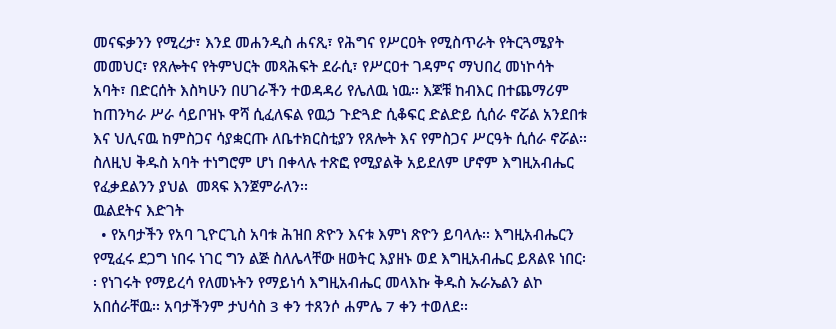መናፍቃንን የሚረታ፣ እንደ መሐንዲስ ሐናጺ፣ የሕግና የሥርዐት የሚስጥራት የትርጓሜያት መመህር፣ የጸሎትና የትምህርት መጻሕፍት ደራሲ፣ የሥርዐተ ገዳምና ማህበረ መነኮሳት አባት፣ በድርሰት እስካሁን በሀገራችን ተወዳዳሪ የሌለዉ ነዉ፡፡ እጆቹ ከብእር በተጨማሪም ከጠንካራ ሥራ ሳይቦዝኑ ዋሻ ሲፈለፍል የዉኃ ጉድጓድ ሲቆፍር ድልድይ ሲሰራ ኖሯል አንደበቱ እና ህሊናዉ ከምስጋና ሳያቋርጡ ለቤተክርስቲያን የጸሎት እና የምስጋና ሥርዓት ሲሰራ ኖሯል፡፡ ስለዚህ ቅዱስ አባት ተነግሮም ሆነ በቀላሉ ተጽፎ የሚያልቅ አይደለም ሆኖም እግዚአብሔር የፈቃደልንን ያህል  መጻፍ እንጀምራለን፡፡
ዉልደትና እድገት
  • የአባታችን የአባ ጊዮርጊስ አባቱ ሕዝበ ጽዮን እናቱ እምነ ጽዮን ይባላሉ፡፡ እግዚአብሔርን የሚፈሩ ደጋግ ነበሩ ነገር ግን ልጅ ስለሌላቸው ዘወትር እያዘኑ ወደ እግዚአብሔር ይጸልዩ ነበር፡፡ የነገሩት የማይረሳ የለመኑትን የማይነሳ እግዚአብሔር መላእኩ ቅዱስ ኡራኤልን ልኮ አበሰራቸዉ፡፡ አባታችንም ታህሳስ 3 ቀን ተጸንሶ ሐምሌ 7 ቀን ተወለደ፡፡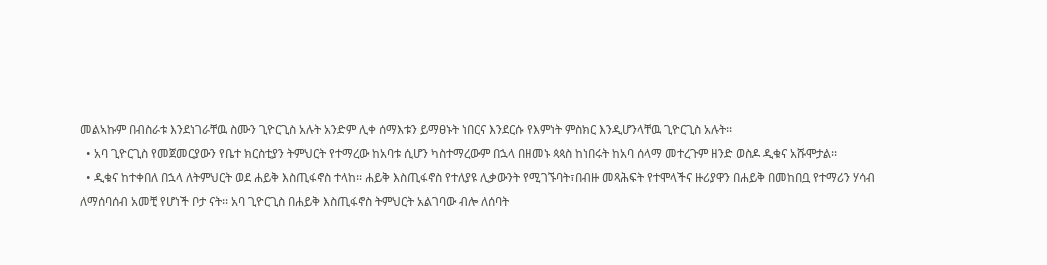መልኣኩም በብስራቱ እንደነገራቸዉ ስሙን ጊዮርጊስ አሉት አንድም ሊቀ ሰማእቱን ይማፀኑት ነበርና እንደርሱ የእምነት ምስክር እንዲሆንላቸዉ ጊዮርጊስ አሉት፡፡
  • አባ ጊዮርጊስ የመጀመርያውን የቤተ ክርስቲያን ትምህርት የተማረው ከአባቱ ሲሆን ካስተማረውም በኋላ በዘመኑ ጳጳስ ከነበሩት ከአባ ሰላማ መተረጉም ዘንድ ወስዶ ዲቁና አሹሞታል፡፡
  • ዲቁና ከተቀበለ በኋላ ለትምህርት ወደ ሐይቅ እስጢፋኖስ ተላከ፡፡ ሐይቅ እስጢፋኖስ የተለያዩ ሊቃውንት የሚገኙባት፣በብዙ መጻሕፍት የተሞላችና ዙሪያዋን በሐይቅ በመከበቧ የተማሪን ሃሳብ ለማሰባሰብ አመቺ የሆነች ቦታ ናት፡፡ አባ ጊዮርጊስ በሐይቅ እስጢፋኖስ ትምህርት አልገባው ብሎ ለሰባት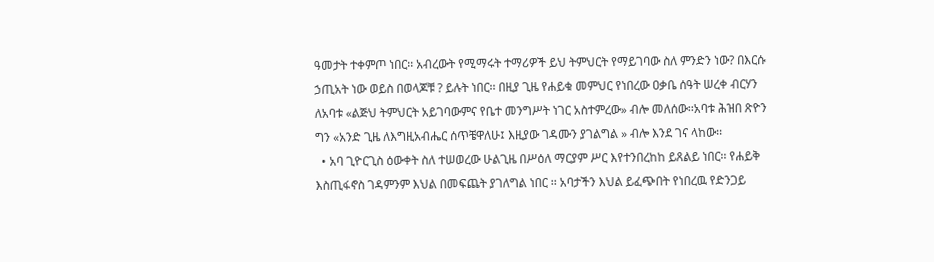ዓመታት ተቀምጦ ነበር፡፡ አብረውት የሚማሩት ተማሪዎች ይህ ትምህርት የማይገባው ስለ ምንድን ነው? በእርሱ ኃጢአት ነው ወይስ በወላጆቹ ? ይሉት ነበር፡፡ በዚያ ጊዜ የሐይቁ መምህር የነበረው ዐቃቤ ሰዓት ሠረቀ ብርሃን ለአባቱ «ልጅህ ትምህርት አይገባውምና የቤተ መንግሥት ነገር አስተምረው» ብሎ መለሰው፡፡አባቱ ሕዝበ ጽዮን ግን «አንድ ጊዜ ለእግዚአብሔር ሰጥቼዋለሁ፤ እዚያው ገዳሙን ያገልግል » ብሎ እንደ ገና ላከው፡፡
  • አባ ጊዮርጊስ ዕውቀት ስለ ተሠወረው ሁልጊዜ በሥዕለ ማርያም ሥር እየተንበረከከ ይጸልይ ነበር፡፡ የሐይቅ እስጢፋኖስ ገዳምንም እህል በመፍጨት ያገለግል ነበር ፡፡ አባታችን እህል ይፈጭበት የነበረዉ የድንጋይ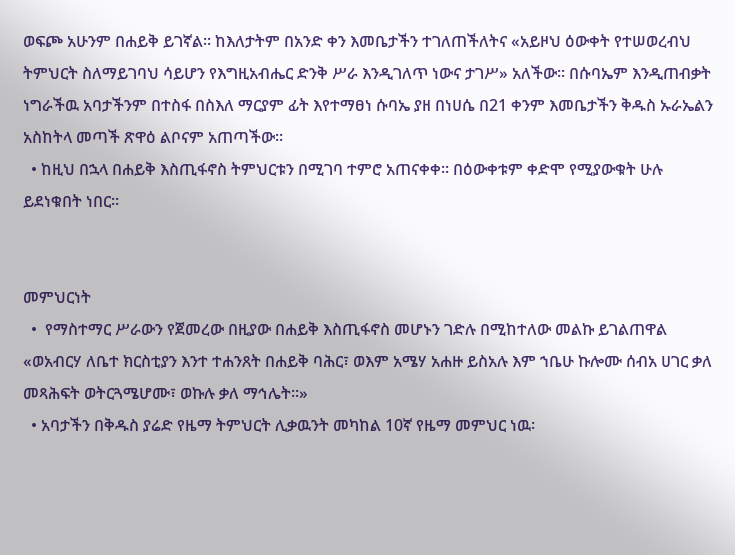ወፍጮ አሁንም በሐይቅ ይገኛል፡፡ ከእለታትም በአንድ ቀን እመቤታችን ተገለጠችለትና «አይዞህ ዕውቀት የተሠወረብህ ትምህርት ስለማይገባህ ሳይሆን የእግዚአብሔር ድንቅ ሥራ እንዲገለጥ ነውና ታገሥ» አለችው፡፡ በሱባኤም እንዲጠብቃት ነግራችዉ አባታችንም በተስፋ በስእለ ማርያም ፊት እየተማፀነ ሱባኤ ያዘ በነሀሴ በ21 ቀንም እመቤታችን ቅዱስ ኡራኤልን አስከትላ መጣች ጽዋዕ ልቦናም አጠጣችው፡፡
  • ከዚህ በኋላ በሐይቅ እስጢፋኖስ ትምህርቱን በሚገባ ተምሮ አጠናቀቀ፡፡ በዕውቀቱም ቀድሞ የሚያውቁት ሁሉ ይደነቁበት ነበር፡፡


መምህርነት
  •  የማስተማር ሥራውን የጀመረው በዚያው በሐይቅ እስጢፋኖስ መሆኑን ገድሉ በሚከተለው መልኩ ይገልጠዋል «ወአብርሃ ለቤተ ክርስቲያን እንተ ተሐንጸት በሐይቅ ባሕር፣ ወእም አሜሃ አሐዙ ይስአሉ እም ኀቤሁ ኩሎሙ ሰብአ ሀገር ቃለ መጻሕፍት ወትርጓሜሆሙ፣ ወኩሉ ቃለ ማኅሌት፡፡»
  • አባታችን በቅዱስ ያሬድ የዜማ ትምህርት ሊቃዉንት መካከል 10ኛ የዜማ መምህር ነዉ፡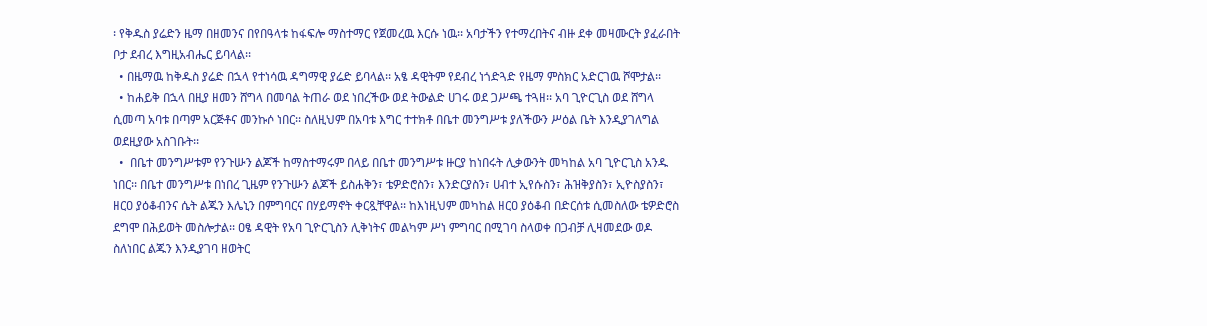፡ የቅዱስ ያሬድን ዜማ በዘመንና በየበዓላቱ ከፋፍሎ ማስተማር የጀመረዉ እርሱ ነዉ፡፡ አባታችን የተማረበትና ብዙ ደቀ መዛሙርት ያፈራበት ቦታ ደብረ እግዚአብሔር ይባላል፡፡
  • በዜማዉ ከቅዱስ ያሬድ በኋላ የተነሳዉ ዳግማዊ ያሬድ ይባላል፡፡ አፄ ዳዊትም የደብረ ነጎድጓድ የዜማ ምስክር አድርገዉ ሾሞታል፡፡
  • ከሐይቅ በኋላ በዚያ ዘመን ሸግላ በመባል ትጠራ ወደ ነበረችው ወደ ትውልድ ሀገሩ ወደ ጋሥጫ ተጓዘ፡፡ አባ ጊዮርጊስ ወደ ሸግላ ሲመጣ አባቱ በጣም አርጅቶና መንኩሶ ነበር፡፡ ስለዚህም በአባቱ እግር ተተክቶ በቤተ መንግሥቱ ያለችውን ሥዕል ቤት እንዲያገለግል ወደዚያው አስገቡት፡፡
  •  በቤተ መንግሥቱም የንጉሡን ልጆች ከማስተማሩም በላይ በቤተ መንግሥቱ ዙርያ ከነበሩት ሊቃውንት መካከል አባ ጊዮርጊስ አንዱ ነበር፡፡ በቤተ መንግሥቱ በነበረ ጊዜም የንጉሡን ልጆች ይስሐቅን፣ ቴዎድሮስን፣ እንድርያስን፣ ሀብተ ኢየሱስን፣ ሕዝቅያስን፣ ኢዮስያስን፣ ዘርዐ ያዕቆብንና ሴት ልጁን እሌኒን በምግባርና በሃይማኖት ቀርጿቸዋል፡፡ ከእነዚህም መካከል ዘርዐ ያዕቆብ በድርሰቱ ሲመስለው ቴዎድሮስ ደግሞ በሕይወት መስሎታል፡፡ ዐፄ ዳዊት የአባ ጊዮርጊስን ሊቅነትና መልካም ሥነ ምግባር በሚገባ ስላወቀ በጋብቻ ሊዛመደው ወዶ ስለነበር ልጁን እንዲያገባ ዘወትር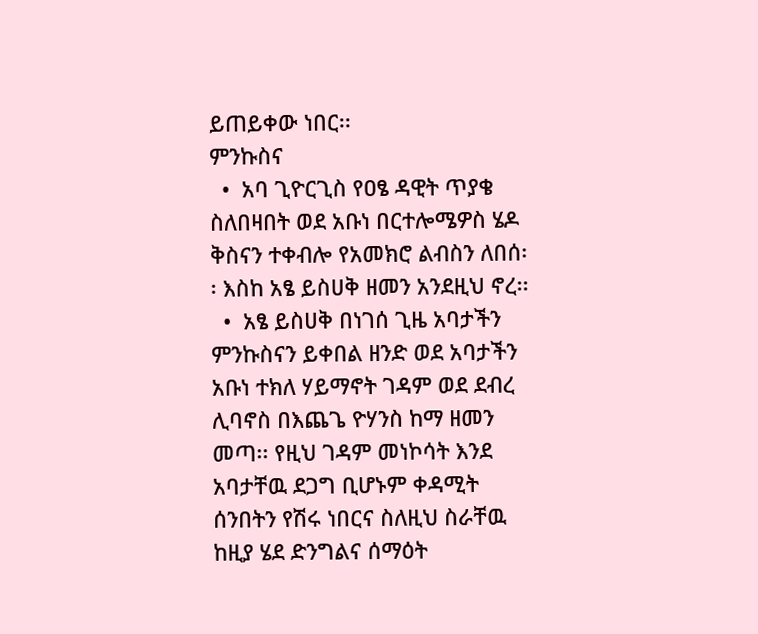ይጠይቀው ነበር፡፡
ምንኩስና
  •  አባ ጊዮርጊስ የዐፄ ዳዊት ጥያቄ ስለበዛበት ወደ አቡነ በርተሎሜዎስ ሄዶ ቅስናን ተቀብሎ የአመክሮ ልብስን ለበሰ፡፡ እስከ አፄ ይስሀቅ ዘመን አንደዚህ ኖረ፡፡
  •  አፄ ይስሀቅ በነገሰ ጊዜ አባታችን ምንኩስናን ይቀበል ዘንድ ወደ አባታችን አቡነ ተክለ ሃይማኖት ገዳም ወደ ደብረ ሊባኖስ በእጨጌ ዮሃንስ ከማ ዘመን መጣ፡፡ የዚህ ገዳም መነኮሳት እንደ አባታቸዉ ደጋግ ቢሆኑም ቀዳሚት ሰንበትን የሽሩ ነበርና ስለዚህ ስራቸዉ ከዚያ ሄደ ድንግልና ሰማዕት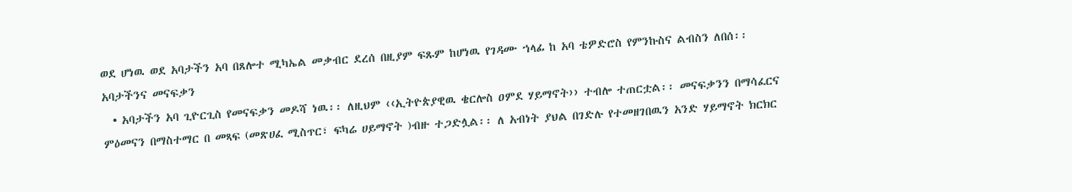ወደ ሆነዉ ወደ አባታችን አባ በጸሎተ ሚካኤል መቃብር ደረሰ በዚያም ፍጹም ከሆነዉ የገዳሙ ኀላፊ ከ አባ ቴዎድሮስ የምንኩስና ልብስን ለበሰ፡፡
አባታችንና መናፍቃን
  • አባታችን አባ ጊዮርጊስ የመናፍቃን መዶሻ ነዉ፡፡ ለዚህም ‹‹ኢትዮጵያዊዉ ቄርሎስ ዐምደ ሃይማኖት›› ተብሎ ተጠርቷል፡፡ መናፍቃንን በማሳፈርና ምዕመናን በማስተማር በ መጻፍ (መጽሀፈ ሚስጥር፣ ፍካሬ ሀይማኖት )ብዙ ተጋድሏል፡፡ ለ አብነት ያህል በገድሉ የተመዘገበዉን አንድ ሃይማኖት ክርክር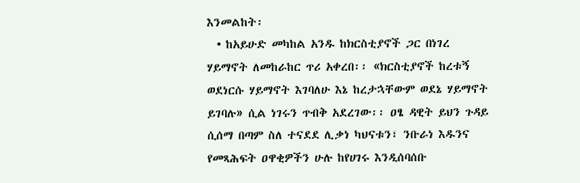እንመልከት፡
  • ከአይሁድ መካከል አንዱ ከክርስቲያኖች ጋር በነገረ ሃይማኖት ለመከራከር ጥሪ አቀረበ፡፡ «ክርስቲያኖች ከረቱኝ ወደነርሱ ሃይማኖት እገባለሁ እኔ ከረታኋቸውም ወደኔ ሃይማኖት ይገባሉ» ሲል ነገሩን ጥብቅ አደረገው፡፡ ዐፄ ዳዊት ይህን ጉዳይ ሲሰማ በጣም ስለ ተናደደ ሊቃነ ካህናቱን፣ ንቡራነ እዱንና የመጻሕፍት ዐዋቂዎችን ሁሉ ከየሀገሩ እንዲሰባሰቡ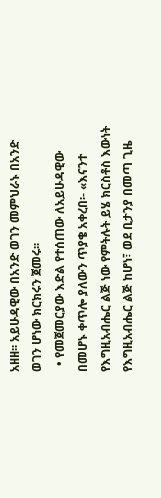አዘዘ፡፡ አይሁዳዊው በአንድ ወገን መምህራኑ በአንድ ወገን ሆነው ክርክሩን ጀመሩ፡፡
  • የመጀመርያው እድል የተሰጠው ለአይሁዳዊው በመሆኑ ቀጥሎ ያለውን ጥያቄ አቀረበ፡- «እናንተ የእግዚአብሔር ልጅ ነው የምትሉት ይሄ ክርስቶስ እውነት የእግዚአብሔር ልጅ ከሆነ፣ ወደ ቢታንያ በመጣ ጊዜ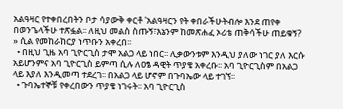አልዓዛር የተቀበረበትን ቦታ ሳያውቅ ቀርቶ 'አልዓዛርን የት ቀበራችሁትብሎ እንደ ጠየቀ በወንጌላችሁ ተጽፏል፡፡ ለዚህ መልስ ስጡኝ፣እኔንም ከመጽሐፈ ኦሪቴ ጠቅሳችሁ ጠይቁኝ? » ሲል የመከራከርያ ነጥቡን አቀረበ፡፡
  • በዚህ ጊዜ አባ ጊዮርጊስ ታሞ አልጋ ላይ ነበር፡፡ ሊቃውንቱም እንዲህ ያለው ነገር ያለ እርሱ አይሆንምና አባ ጊዮርጊስ ይምጣ ሲሉ ለዐፄ ዳዊት ጥያቄ አቀረቡ፡፡ አባ ጊዮርጊስም በአልጋ ላይ እያለ እንዲመጣ ተደረገ፡፡ በአልጋ ላይ ሆኖም በጉባኤው ላይ ተገኘ፡፡
  • ጉባኤተኞቹ የቀረበውን ጥያቄ ነገሩት፡፡ አባ ጊዮርጊስ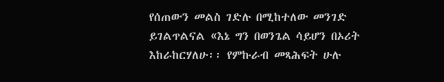የሰጠውን መልስ ገድሉ በሚከተለው መንገድ ይገልጥልናል «እኔ ግን በወንጌል ሳይሆን በኦሪት እከራከርሃለሁ፡፡ የምኩራብ መጻሕፍት ሁሉ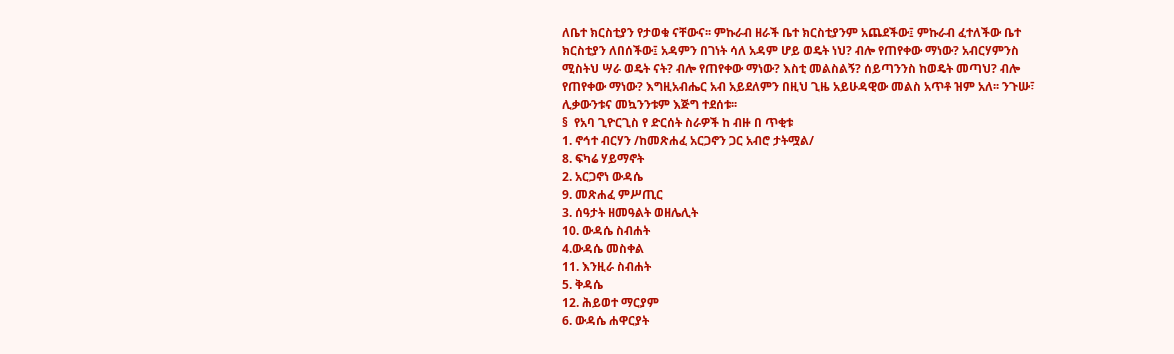ለቤተ ክርስቲያን የታወቁ ናቸውና፡፡ ምኩራብ ዘራች ቤተ ክርስቲያንም አጨደችው፤ ምኩራብ ፈተለችው ቤተ ክርስቲያን ለበሰችው፤ አዳምን በገነት ሳለ አዳም ሆይ ወዴት ነህ? ብሎ የጠየቀው ማነው? አብርሃምንስ ሚስትህ ሣራ ወዴት ናት? ብሎ የጠየቀው ማነው? እስቲ መልስልኝ? ሰይጣንንስ ከወዴት መጣህ? ብሎ የጠየቀው ማነው? እግዚአብሔር አብ አይደለምን በዚህ ጊዜ አይሁዳዊው መልስ አጥቶ ዝም አለ፡፡ ንጉሡ፣ ሊቃውንቱና መኳንንቱም እጅግ ተደሰቱ፡፡
§  የአባ ጊዮርጊስ የ ድርሰት ስራዎች ከ ብዙ በ ጥቂቱ
1. ኖኅተ ብርሃን /ከመጽሐፈ አርጋኖን ጋር አብሮ ታትሟል/
8. ፍካሬ ሃይማኖት
2. አርጋኖነ ውዳሴ
9. መጽሐፈ ምሥጢር
3. ሰዓታት ዘመዓልት ወዘሌሊት
10. ውዳሴ ስብሐት
4.ውዳሴ መስቀል
11. እንዚራ ስብሐት
5. ቅዳሴ
12. ሕይወተ ማርያም
6. ውዳሴ ሐዋርያት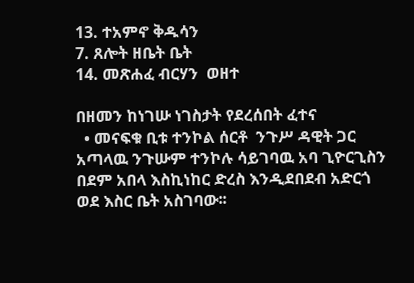13. ተአምኖ ቅዱሳን
7. ጸሎት ዘቤት ቤት
14. መጽሐፈ ብርሃን  ወዘተ

በዘመን ከነገሡ ነገስታት የደረሰበት ፈተና
  • መናፍቁ ቢቱ ተንኮል ሰርቶ  ንጉሥ ዳዊት ጋር አጣላዉ ንጉሡም ተንኮሉ ሳይገባዉ አባ ጊዮርጊስን በደም አበላ እስኪነከር ድረስ እንዲደበደብ አድርጎ ወደ እስር ቤት አስገባው፡፡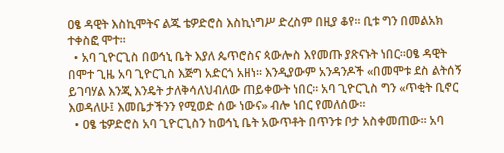ዐፄ ዳዊት እስኪሞትና ልጁ ቴዎድሮስ እስኪነግሥ ድረስም በዚያ ቆየ፡፡ ቢቱ ግን በመልአክ ተቀስፎ ሞተ፡፡
  • አባ ጊዮርጊስ በወኅኒ ቤት እያለ ጴጥሮስና ጳውሎስ እየመጡ ያጽናኑት ነበር፡፡ዐፄ ዳዊት በሞተ ጊዜ አባ ጊዮርጊስ እጅግ አድርጎ አዘነ፡፡ እንዲያውም አንዳንዶች «በመሞቱ ደስ ልትሰኝ ይገባሃል እንጂ እንዴት ታለቅሳለህብለው ጠይቀውት ነበር፡፡ አባ ጊዮርጊስ ግን «ጥቂት ቢኖር እወዳለሁ፤ እመቤታችንን የሚወድ ሰው ነውና» ብሎ ነበር የመለሰው፡፡
  • ዐፄ ቴዎድሮስ አባ ጊዮርጊስን ከወኅኒ ቤት አውጥቶት በጥንቱ ቦታ አስቀመጠው፡፡ አባ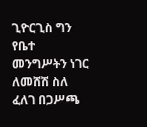ጊዮርጊስ ግን የቤተ መንግሥትን ነገር ለመሸሽ ስለ ፈለገ በጋሥጫ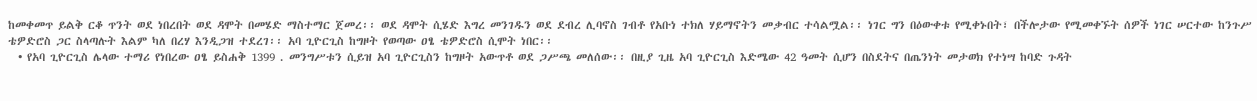ከመቀመጥ ይልቅ ርቆ ጥንት ወደ ነበረበት ወደ ዳሞት በመሄድ ማስተማር ጀመረ፡፡ ወደ ዳሞት ሲሄድ እግረ መንገዱን ወደ ደብረ ሊባኖስ ገብቶ የአቡነ ተክለ ሃይማኖትን መቃብር ተሳልሟል፡፡ ነገር ግን በዕውቀቱ የሚቀኑበት፣ በችሎታው የሚመቀኙት ሰዎች ነገር ሠርተው ከንጉሥ ቴዎድሮስ ጋር ስላጣሉት እልም ካለ በረሃ እንዲጋዝ ተደረገ፡፡ አባ ጊዮርጊስ ከግዞት የወጣው ዐፄ ቴዎድሮስ ሲሞት ነበር፡፡
  • የአባ ጊዮርጊስ ሌላው ተማሪ የነበረው ዐፄ ይስሐቅ 1399 . መንግሥቱን ሲይዝ አባ ጊዮርጊስን ከግዞት አውጥቶ ወደ ጋሥጫ መለሰው፡፡ በዚያ ጊዜ አባ ጊዮርጊስ እድሜው 42 ዓመት ሲሆን በስደትና በጤንነት መታወክ የተነሣ ከባድ ጉዳት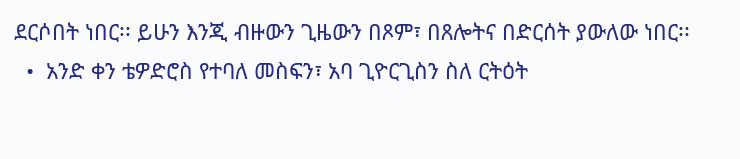ደርሶበት ነበር፡፡ ይሁን እንጂ ብዙውን ጊዜውን በጾም፣ በጸሎትና በድርሰት ያውለው ነበር፡፡
  •  አንድ ቀን ቴዎድሮስ የተባለ መስፍን፣ አባ ጊዮርጊስን ስለ ርትዕት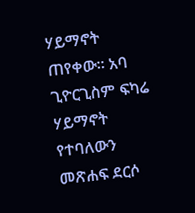ሃይማኖት ጠየቀው፡፡ አባ ጊዮርጊስም ፍካሬ ሃይማኖት  የተባለውን መጽሐፍ ደርሶ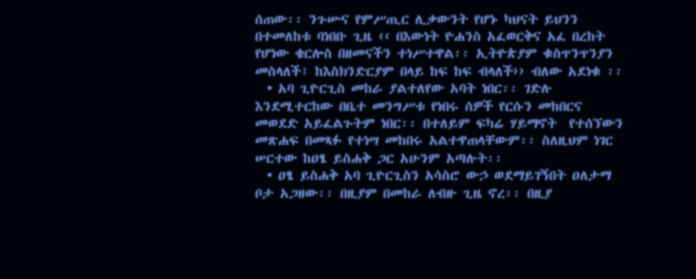ሰጠው፡፡ ንጉሡና የምሥጢር ሊቃውንት የሆኑ ካህናት ይህንን በተመለከቱ ባነበቡ ጊዜ ‹‹ በእውነት ዮሐንስ አፈወርቅና አፈ በረከት የሆነው ቄርሎስ በዘመናችን ተነሥተዋል፡፡ ኢትዮጵያም ቁስጥንጥንያን መስላለች፣ ከእስክንድርያም በላይ ከፍ ከፍ ብላለች›› ብለው አደነቁ ፡፡
  • አባ ጊዮርጊስ መከራ ያልተለየው አባት ነበር፡፡ ገድሉ እንደሚተርከው በቤተ መንግሥቱ የነበሩ ሰዎች የርሱን መከበርና መወደድ አይፈልጉትም ነበር፡፡ በተለይም ፍካሬ ሃይማኖት  የተሰኘውን መጽሐፍ በመጻፉ የተነሣ መከበሩ አልተዋጠላቸውም፡፡ ስለዚህም ነገር ሠርተው ከዐፄ ይስሐቅ ጋር አሁንም አጣሉት፡፡
  • ዐፄ ይስሐቅ አባ ጊዮርጊስን አሳስሮ ውኃ ወደማይገኝበት ዐለታማ ቦታ አጋዘው፡፡ በዚያም በመከራ ለብዙ ጊዜ ኖረ፡፡ በዚያ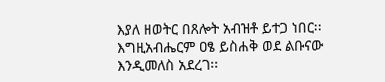እያለ ዘወትር በጸሎት አብዝቶ ይተጋ ነበር፡፡ እግዚአብሔርም ዐፄ ይስሐቅ ወደ ልቡናው እንዲመለስ አደረገ፡፡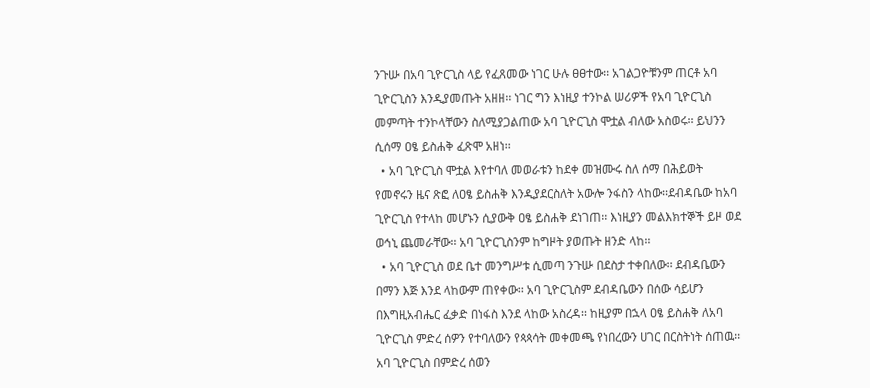ንጉሡ በአባ ጊዮርጊስ ላይ የፈጸመው ነገር ሁሉ ፀፀተው፡፡ አገልጋዮቹንም ጠርቶ አባ ጊዮርጊስን እንዲያመጡት አዘዘ፡፡ ነገር ግን እነዚያ ተንኮል ሠሪዎች የአባ ጊዮርጊስ መምጣት ተንኮላቸውን ስለሚያጋልጠው አባ ጊዮርጊስ ሞቷል ብለው አስወሩ፡፡ ይህንን ሲሰማ ዐፄ ይስሐቅ ፈጽሞ አዘነ፡፡
  • አባ ጊዮርጊስ ሞቷል እየተባለ መወራቱን ከደቀ መዝሙሩ ስለ ሰማ በሕይወት የመኖሩን ዜና ጽፎ ለዐፄ ይስሐቅ እንዲያደርስለት አውሎ ንፋስን ላከው፡፡ደብዳቤው ከአባ ጊዮርጊስ የተላከ መሆኑን ሲያውቅ ዐፄ ይስሐቅ ደነገጠ፡፡ እነዚያን መልእክተኞች ይዞ ወደ ወኅኒ ጨመራቸው፡፡ አባ ጊዮርጊስንም ከግዞት ያወጡት ዘንድ ላከ፡፡
  • አባ ጊዮርጊስ ወደ ቤተ መንግሥቱ ሲመጣ ንጉሡ በደስታ ተቀበለው፡፡ ደብዳቤውን በማን እጅ እንደ ላከውም ጠየቀው፡፡ አባ ጊዮርጊስም ደብዳቤውን በሰው ሳይሆን በእግዚአብሔር ፈቃድ በነፋስ እንደ ላከው አስረዳ፡፡ ከዚያም በኋላ ዐፄ ይስሐቅ ለአባ ጊዮርጊስ ምድረ ሰዎን የተባለውን የጳጳሳት መቀመጫ የነበረውን ሀገር በርስትነት ሰጠዉ፡፡ አባ ጊዮርጊስ በምድረ ሰወን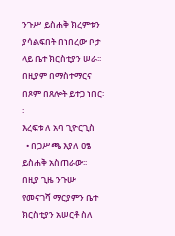ንጉሥ ይስሐቅ ክረምቱን ያሳልፍበት በነበረው ቦታ ላይ ቤተ ክርስቲያን ሠራ፡፡ በዚያም በማስተማርና በጾም በጸሎት ይተጋ ነበር፡፡
እረፍቱ ለ አባ ጊዮርጊስ
  • በጋሥጫ እያለ ዐፄ ይስሐቅ አስጠራው፡፡ በዚያ ጊዜ ንጉሡ የመናገሻ ማርያምን ቤተ ክርስቲያን አሠርቶ ስለ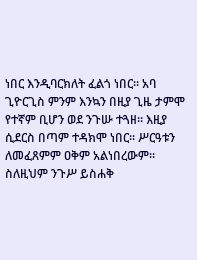ነበር እንዲባርክለት ፈልጎ ነበር፡፡ አባ ጊዮርጊስ ምንም እንኳን በዚያ ጊዜ ታምሞ የተኛም ቢሆን ወደ ንጉሡ ተጓዘ፡፡ እዚያ ሲደርስ በጣም ተዳክሞ ነበር፡፡ ሥርዓቱን ለመፈጸምም ዐቅም አልነበረውም፡፡ ስለዚህም ንጉሥ ይስሐቅ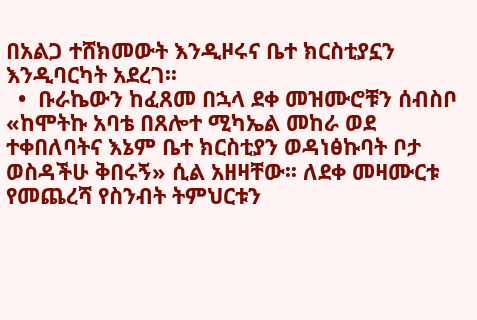በአልጋ ተሸክመውት እንዲዞሩና ቤተ ክርስቲያኗን እንዲባርካት አደረገ፡፡
  •  ቡራኬውን ከፈጸመ በኋላ ደቀ መዝሙሮቹን ሰብስቦ «ከሞትኩ አባቴ በጸሎተ ሚካኤል መከራ ወደ ተቀበለባትና እኔም ቤተ ክርስቲያን ወዳነፅኩባት ቦታ ወስዳችሁ ቅበሩኝ» ሲል አዘዛቸው፡፡ ለደቀ መዛሙርቱ የመጨረሻ የስንብት ትምህርቱን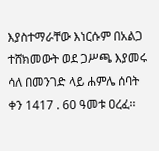እያስተማራቸው እነርሱም በአልጋ ተሸክመውት ወደ ጋሥጫ እያመሩ ሳለ በመንገድ ላይ ሐምሌ ሰባት ቀን 1417 . 60 ዓመቱ ዐረፈ፡፡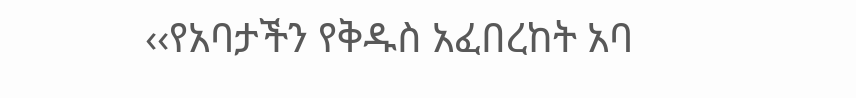‹‹የአባታችን የቅዱስ አፈበረከት አባ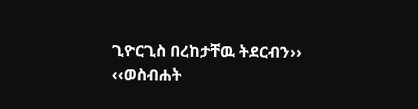ጊዮርጊስ በረከታቸዉ ትደርብን››
‹‹ወስብሐት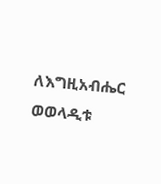ለእግዚአብሔር ወወላዲቱ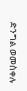ድንግል ወመስቀሉ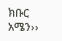ክቡር አሜን››